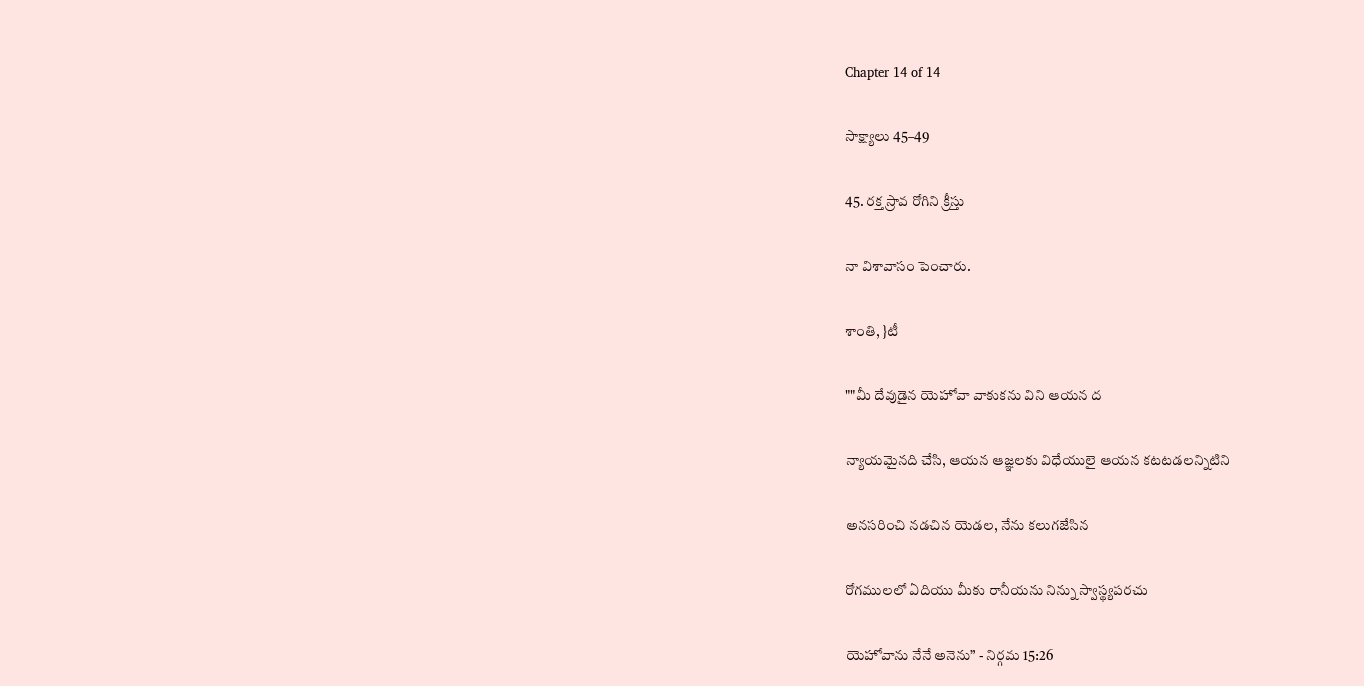Chapter 14 of 14

సాక్ష్యాలు 45–49

45. రక్త స్రావ రోగిని క్రీస్తు

నా విశావాసం పెంచారు.

శాంతి, }టీ

""మీ దేవుడైన యెహోవా వాకుకను విని ఆయన ద

న్యాయమైనది చేసి, ఆయన ఆజ్ఞలకు విధేయులై ఆయన కటటడలన్నిటిని

అనసరించి నడచిన యెడల, నేను కలుగజేసిన

రోగములలో ఏదియు మీకు రానీయను నిన్ను స్వాస్థ్యపరచు

యెహోవాను నేనే అనెను” - నిర్గమ 15:26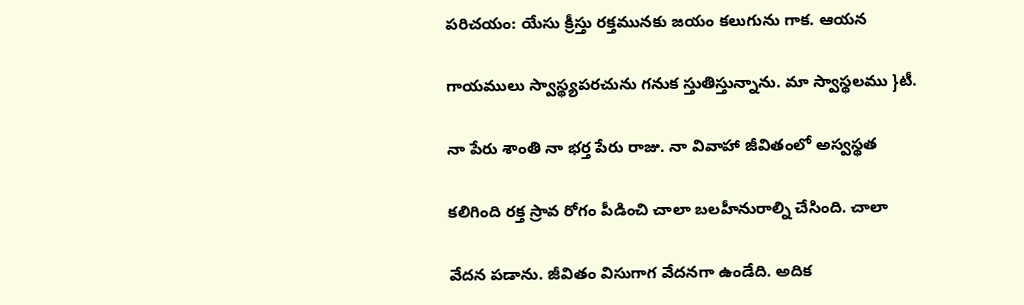పరిచయం: యేసు క్రీస్తు రక్తమునకు జయం కలుగును గాక. ఆయన

గాయములు స్వాస్థ్యపరచును గనుక స్తుతిస్తున్నాను. మా స్వాస్థలము }టీ.

నా పేరు శాంతి నా భర్త పేరు రాజు. నా వివాహా జీవితంలో అస్వస్థత

కలిగింది రక్త స్రావ రోగం పీడించి చాలా బలహీనురాల్ని చేసింది. చాలా

వేదన పడాను. జీవితం విసుగాగ వేదనగా ఉండేది. అదిక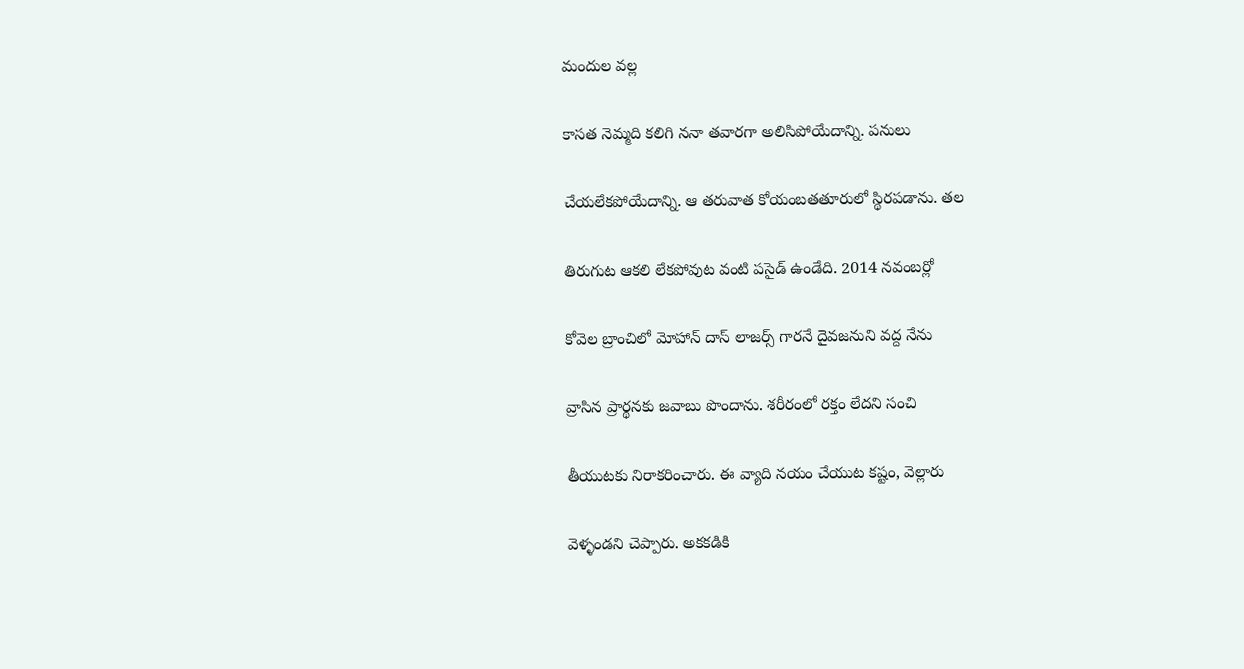మందుల వల్ల

కాసత నెమ్మది కలిగి ననా తవారగా అలిసిపోయేదాన్ని. పనులు

చేయలేకపోయేదాన్ని. ఆ తరువాత కోయంబతతూరులో స్థిరపడాను. తల

తిరుగుట ఆకలి లేకపోవుట వంటి పసైడ్ ఉండేది. 2014 నవంబర్లో

కోవెల బ్రాంచిలో మోహాన్ దాస్ లాజర్స్ గారనే దైవజనుని వద్ద నేను

వ్రాసిన ప్రార్థనకు జవాబు పొందాను. శరీరంలో రక్తం లేదని సంచి

తీయుటకు నిరాకరించారు. ఈ వ్యాది నయం చేయుట కష్టం, వెల్లారు

వెళ్ళండని చెప్పారు. అకకడికి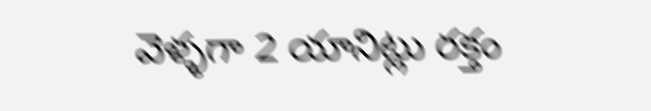వెళ్ళగా 2 యానిట్లు రక్తం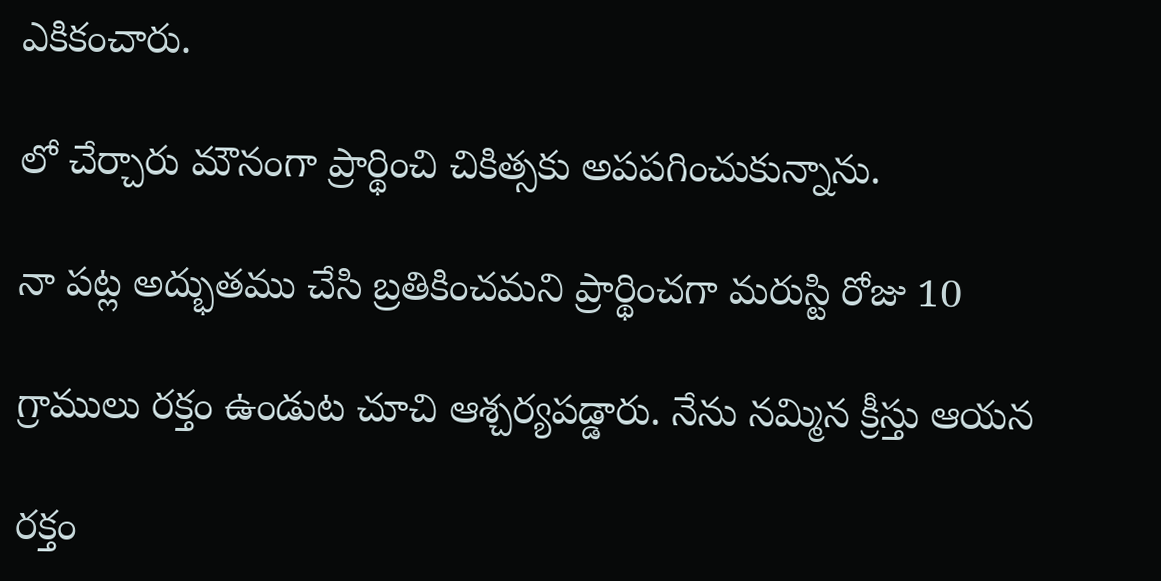ఎకికంచారు.

లో చేర్చారు మౌనంగా ప్రార్థించి చికిత్సకు అపపగించుకున్నాను.

నా పట్ల అద్భుతము చేసి బ్రతికించమని ప్రార్థించగా మరుస్టి రోజు 10

గ్రాములు రక్తం ఉండుట చూచి ఆశ్చర్యపడ్డారు. నేను నమ్మిన క్రీస్తు ఆయన

రక్తం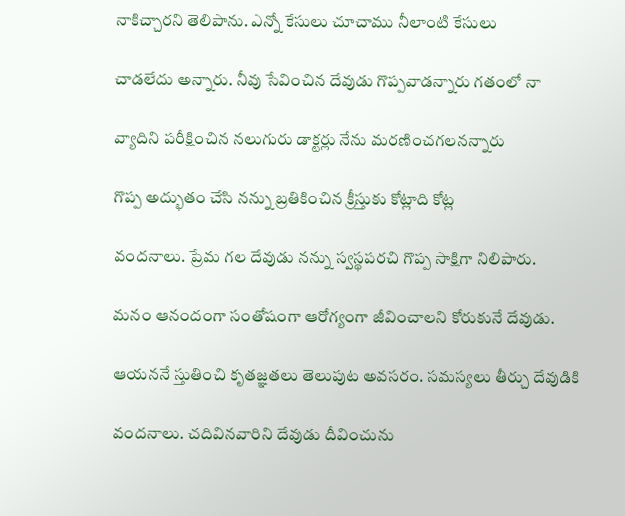నాకిచ్చారని తెలిపాను. ఎన్నో కేసులు చూచాము నీలాంటి కేసులు

చాడలేదు అన్నారు. నీవు సేవించిన దేవుడు గొప్పవాడన్నారు గతంలో నా

వ్యాదిని పరీక్షించిన నలుగురు డాక్టర్లు నేను మరణించగలనన్నారు

గొప్ప అద్భుతం చేసి నన్ను బ్రతికించిన క్రీస్తుకు కోట్లాది కోట్ల

వందనాలు. ప్రేమ గల దేవుడు నన్ను స్వస్థపరచి గొప్ప సాక్షిగా నిలిపారు.

మనం ఆనందంగా సంతోషంగా ఆరోగ్యంగా జీవించాలని కోరుకునే దేవుడు.

ఆయననే స్తుతించి కృతజ్ఞతలు తెలుపుట అవసరం. సమస్యలు తీర్చు దేవుడికి

వందనాలు. చదివినవారిని దేవుడు దీవించును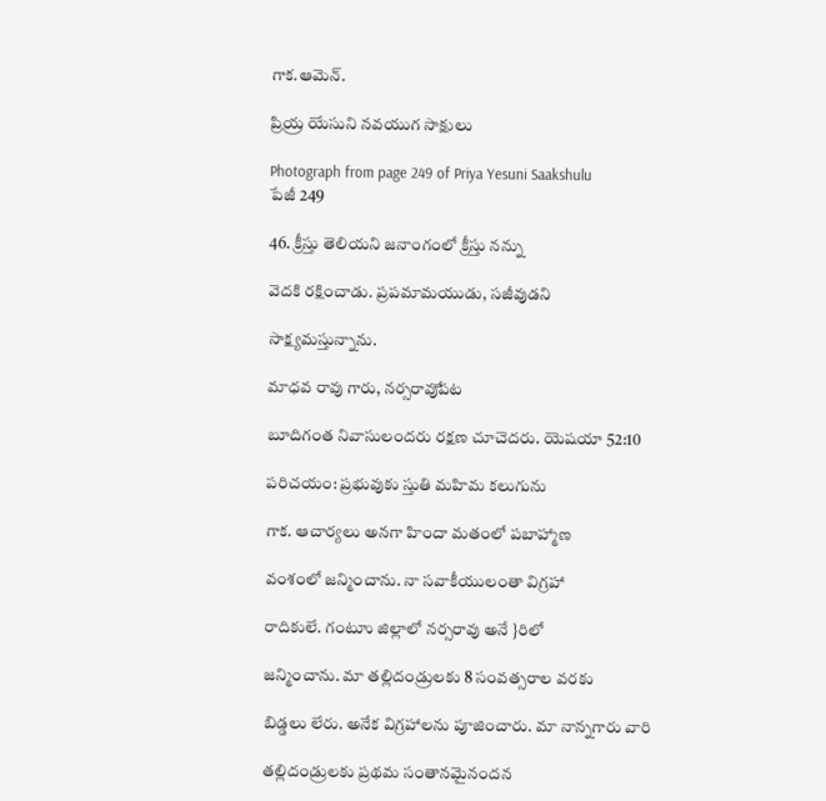గాక.ఆమెన్.

ప్రియ్ర యేసుని నవయుగ సాక్షులు

Photograph from page 249 of Priya Yesuni Saakshulu
పేజీ 249

46. క్రీస్తు తెలియని జనాంగంలో క్రీస్తు నన్ను

వెదకి రక్షించాడు. ప్రపమామయుడు, సజీవుడని

సాక్ష్యమస్తున్నాను.

మాధవ రావు గారు, నర్సరావుేపట

బూదిగంత నివాసులందరు రక్షణ చూచెదరు. యెషయా 52:10

పరిచయం: ప్రభువుకు స్తుతి మహిమ కలుగును

గాక. ఆచార్యలు అనగా హిందా మతంలో పబాహ్మాణ

వంశంలో జన్మించాను. నా సవాకీయులంతా విగ్రహా

రాదికులే. గంటూు జిల్లాలో నర్సరావు అనే }రిలో

జన్మించాను. మా తల్లిదండ్రులకు 8 సంవత్సరాల వరకు

బిడ్డలు లేరు. అనేక విగ్రహాలను పూజించారు. మా నాన్నగారు వారి

తల్లిదండ్రులకు ప్రథమ సంతానమైనందన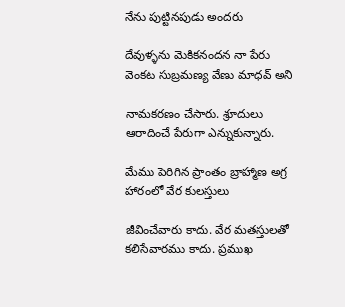నేను పుట్టినపుడు అందరు

దేవుళ్ళను వెుకికనందన నా పేరు వెంకట సుబ్రమణ్య వేణు మాధవ్ అని

నామకరణం చేసారు. శ్రూదులు ఆరాదించే పేరుగా ఎన్నుకున్నారు.

మేము పెరిగిన ప్రాంతం బ్రాహ్మాణ అగ్ర హారంలో వేర కులస్తులు

జీవించేవారు కాదు. వేర మతస్తులతో కలిసేవారము కాదు. ప్రముఖ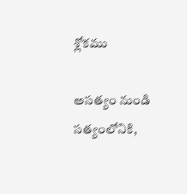శ్లోకము

అసత్యం నుండి సత్యంలోనికి,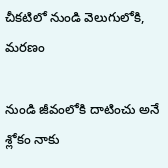చీకటిలో నుండి వెలుగులోకి, మరణం

నుండి జీవంలోకి దాటించు అనే శ్లోకం నాకు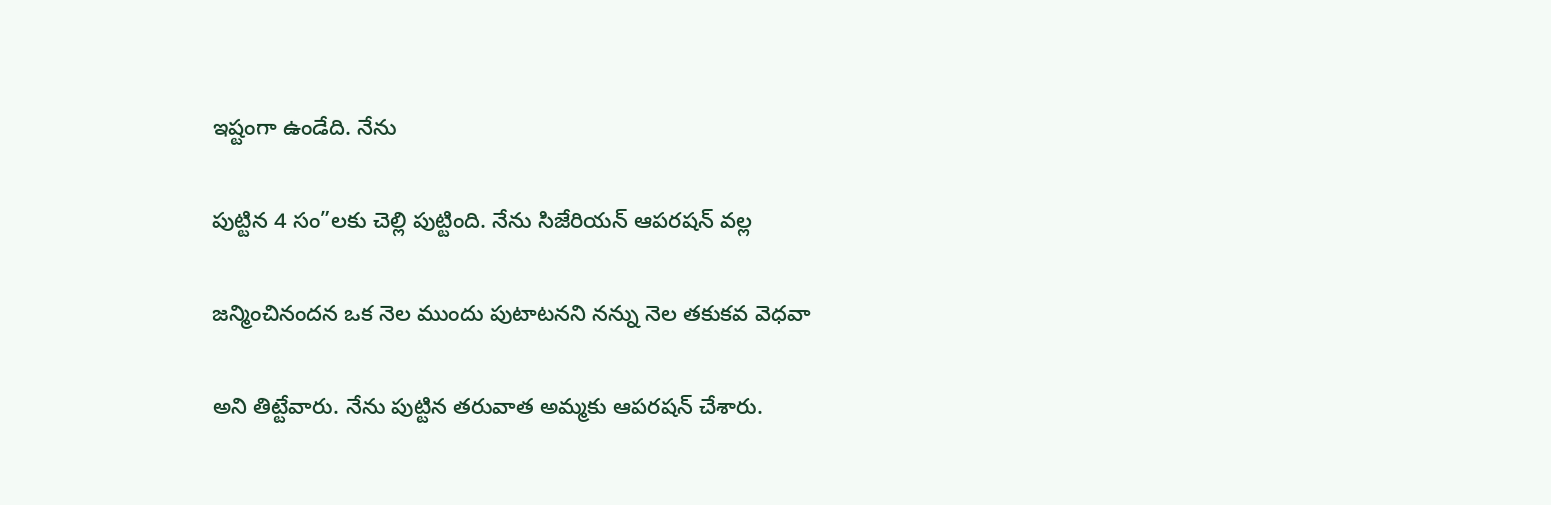ఇష్టంగా ఉండేది. నేను

పుట్టిన 4 సం”లకు చెల్లి పుట్టింది. నేను సిజేరియన్ ఆపరషన్ వల్ల

జన్మించినందన ఒక నెల ముందు పుటాటనని నన్ను నెల తకుకవ వెధవా

అని తిట్టేవారు. నేను పుట్టిన తరువాత అమ్మకు ఆపరషన్ చేశారు.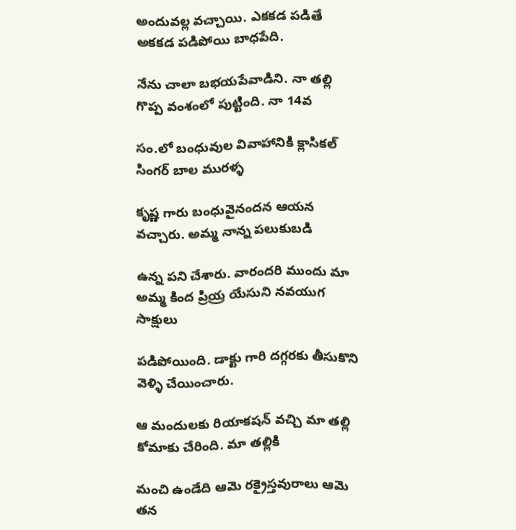అందువల్ల వచ్చాయి. ఎకకడ పడితే అకకడ పడిపోయి బాధపేది.

నేను చాలా బభయపేవాడిని. నా తల్లి గొప్ప వంశంలో పుట్టింది. నా 14వ

సం.లో బంధువుల వివాహానికి క్లాసికల్ సింగర్ బాల మురళ్ళ

కృష్ణ గారు బంధువైనందన ఆయన వచ్చారు. అమ్మ నాన్న పలుకుబడి

ఉన్న పని చేశారు. వారందరి ముందు మా అమ్మ కింద ప్రియ్ర యేసుని నవయుగ సాక్షులు

పడిపోయింది. డాక్టు గారి దగ్గరకు తీసుకొని వెళ్ళి చేయించారు.

ఆ మందులకు రియాకషన్ వచ్చి మా తల్లి కోమాకు చేరింది. మా తల్లికి

మంచి ఉండేది ఆమె రక్రైస్తవురాలు ఆమె తన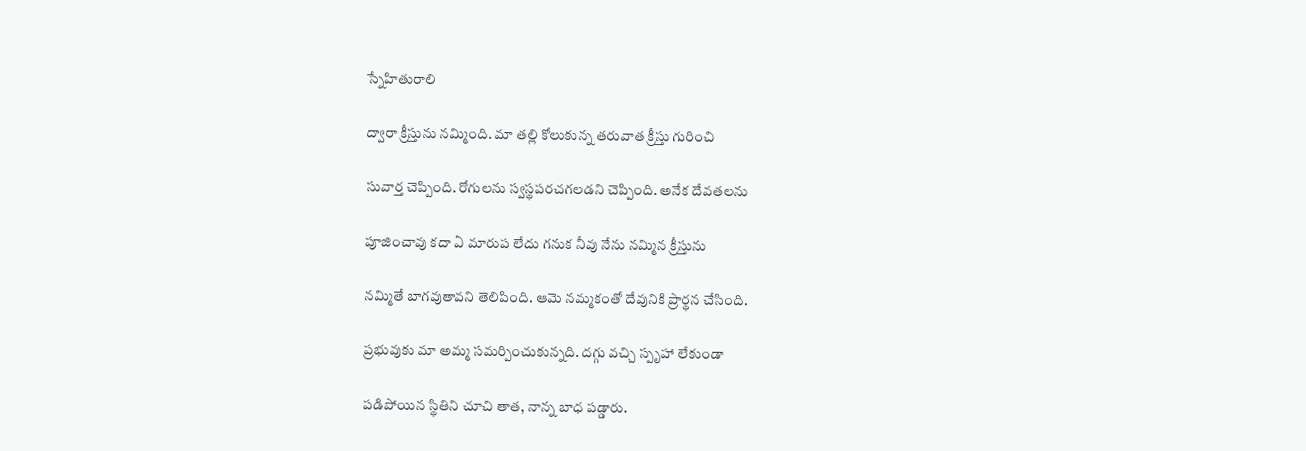స్నేహితురాలి

ద్వారా క్రీస్తును నమ్మింది. మా తల్లి కోలుకున్న తరువాత క్రీస్తు గురించి

సువార్త చెప్పింది. రోగులను స్వస్థపరచగలడని చెప్పింది. అనేక దేవతలను

పూజించావు కదా ఏ మారుప లేదు గనుక నీవు నేను నమ్మిన క్రీస్తును

నమ్మితే బాగవుతావని తెలిపింది. ఆమె నమ్మకంతో దేవునికి ప్రార్థన చేసింది.

ప్రభువుకు మా అమ్మ సమర్పించుకున్నది. దగ్గు వచ్చి స్పృహా లేకుండా

పడిపోయిన స్థితిని చూచి తాత, నాన్న బాధ పడ్డారు.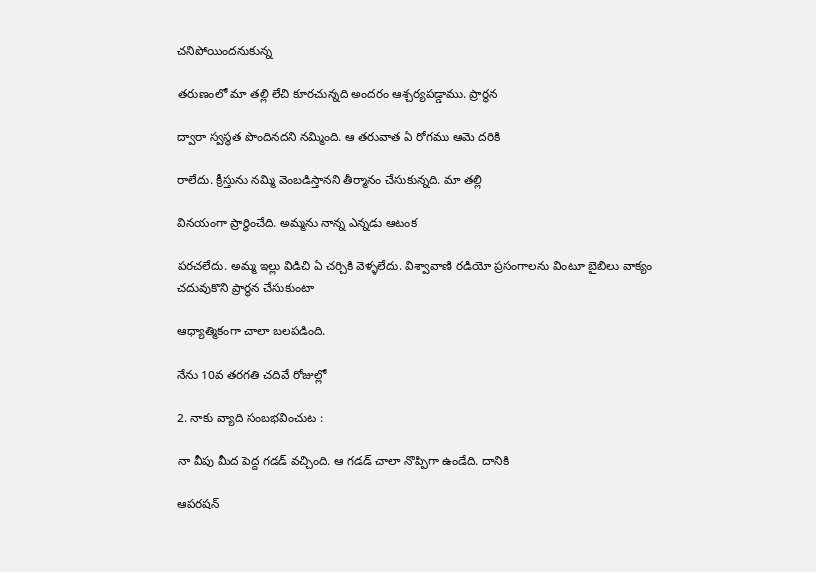చనిపోయిందనుకున్న

తరుణంలో మా తల్లి లేచి కూరచున్నది అందరం ఆశ్చర్యపడ్డాము. ప్రార్థన

ద్వారా స్వస్థత పొందినదని నమ్మింది. ఆ తరువాత ఏ రోగము ఆమె దరికి

రాలేదు. క్రీస్తును నమ్మి వెంబడిస్తానని తీర్మానం చేసుకున్నది. మా తల్లి

వినయంగా ప్రార్థించేది. అమ్మను నాన్న ఎన్నడు ఆటంక

పరచలేదు. అమ్మ ఇల్లు విడిచి ఏ చర్చికి వెళ్ళలేదు. విశ్వావాణి రడియో ప్రసంగాలను వింటూ బైబిలు వాక్యం చదువుకొని ప్రార్థన చేసుకుంటా

ఆధ్యాత్మికంగా చాలా బలపడింది.

నేను 10వ తరగతి చదివే రోజుల్లో

2. నాకు వ్యాది సంబభవించుట :

నా వీపు మీద పెద్ద గడడ్ వచ్చింది. ఆ గడడ్ చాలా నొప్పిగా ఉండేది. దానికి

ఆపరషన్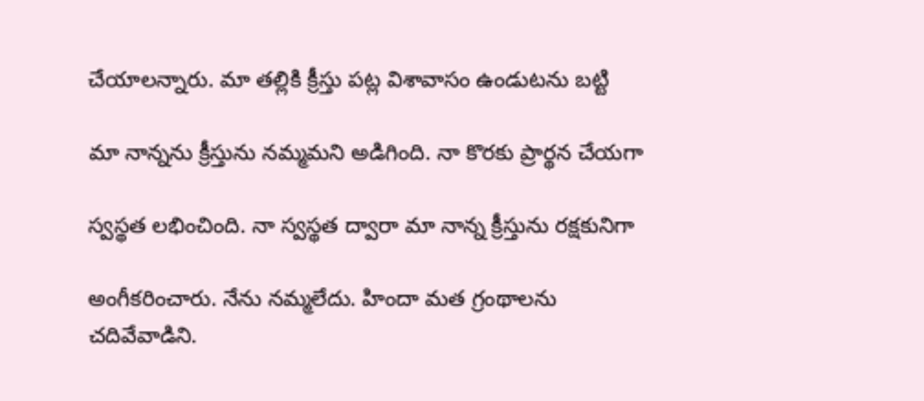చేయాలన్నారు. మా తల్లికి క్రీస్తు పట్ల విశావాసం ఉండుటను బట్టి

మా నాన్నను క్రీస్తును నమ్మమని అడిగింది. నా కొరకు ప్రార్థన చేయగా

స్వస్థత లభించింది. నా స్వస్థత ద్వారా మా నాన్న క్రీస్తును రక్షకునిగా

అంగీకరించారు. నేను నమ్మలేదు. హిందా మత గ్రంథాలను చదివేవాడిని.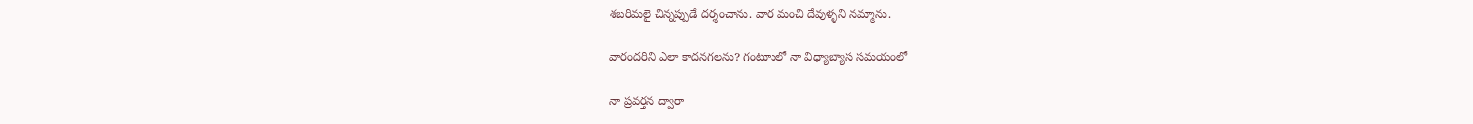శబరిమలై చిన్నప్పుడే దర్శంచాను. వార మంచి దేవుళ్ళని నమ్మాను.

వారందరిని ఎలా కాదనగలను? గంటూులో నా విధ్యాబ్యాస సమయంలో

నా ప్రవర్తన ద్వారా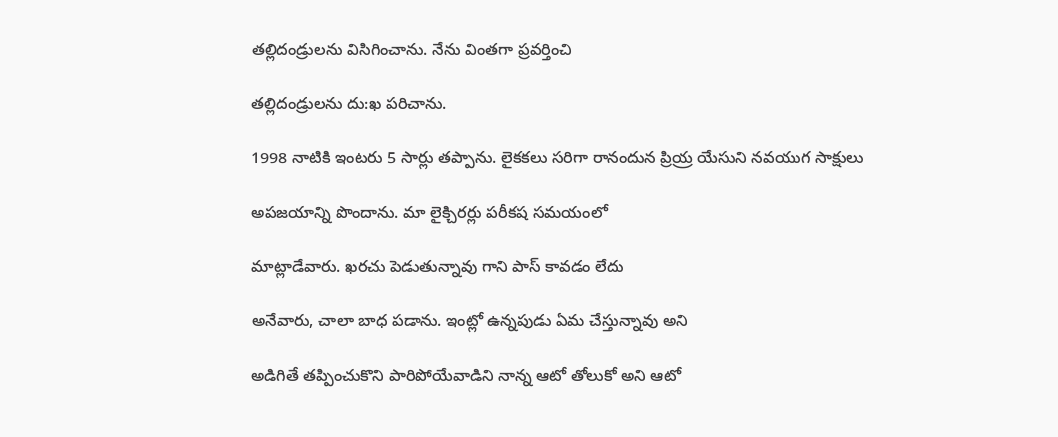తల్లిదండ్రులను విసిగించాను. నేను వింతగా ప్రవర్తించి

తల్లిదండ్రులను దు:ఖ పరిచాను.

1998 నాటికి ఇంటరు 5 సార్లు తప్పాను. లైకకలు సరిగా రానందున ప్రియ్ర యేసుని నవయుగ సాక్షులు

అపజయాన్ని పొందాను. మా లైక్చిరర్లు పరీకష సమయంలో

మాట్లాడేవారు. ఖరచు పెడుతున్నావు గాని పాస్ కావడం లేదు

అనేవారు, చాలా బాధ పడాను. ఇంట్లో ఉన్నపుడు ఏమ చేస్తున్నావు అని

అడిగితే తప్పించుకొని పారిపోయేవాడిని నాన్న ఆటో తోలుకో అని ఆటో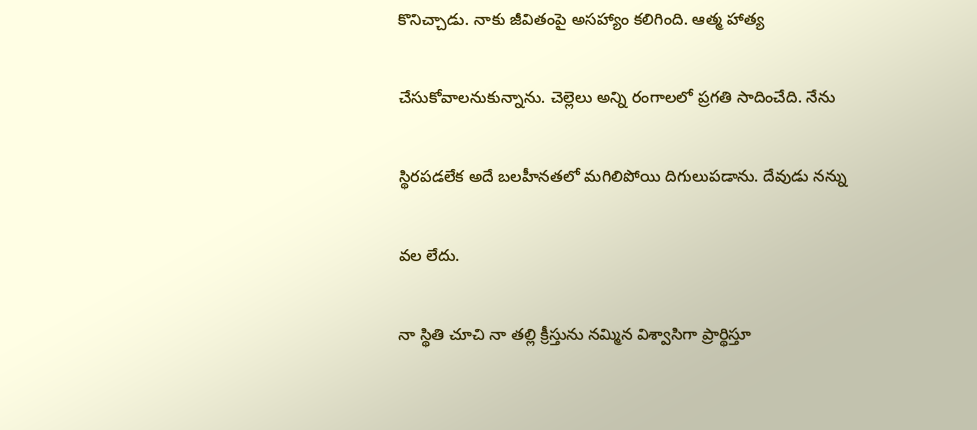కొనిచ్చాడు. నాకు జీవితంపై అసహ్యాం కలిగింది. ఆత్మ హాత్య

చేసుకోవాలనుకున్నాను. చెల్లెలు అన్ని రంగాలలో ప్రగతి సాదించేది. నేను

స్థిరపడలేక అదే బలహీనతలో మగిలిపోయి దిగులుపడాను. దేవుడు నన్ను

వల లేదు.

నా స్థితి చూచి నా తల్లి క్రీస్తును నమ్మిన విశ్వాసిగా ప్రార్థిస్తూ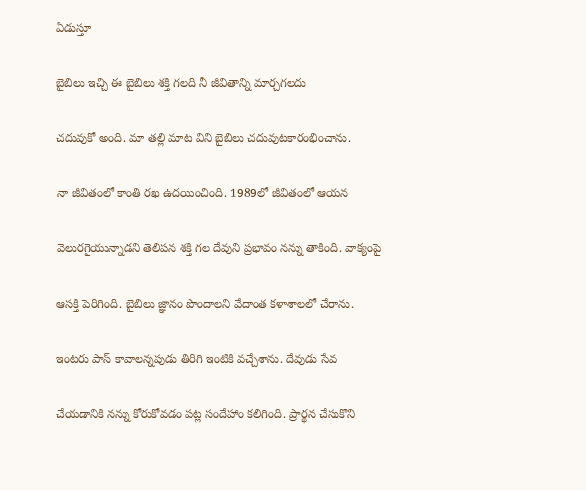ఏడుస్తూ

బైబిలు ఇచ్చి ఈ బైబిలు శక్తి గలది నీ జీవితాన్ని మార్చగలదు

చదువుకో అంది. మా తల్లి మాట విని బైబిలు చదువుటకారంభించాను.

నా జీవితంలో కాంతి రఖ ఉదయించింది. 1989లో జీవితంలో ఆయన

వెలురగైయున్నాడని తెలిపన శక్తి గల దేవుని ప్రభావం నన్ను తాకింది. వాక్యంపై

ఆసక్తి పెరిగింది. బైబిలు జ్ఞానం పొందాలని వేదాంత కళాశాలలో చేరాను.

ఇంటరు పాస్ కావాలన్నపుడు తిరిగి ఇంటికి వచ్చేశాను. దేవుడు సేవ

చేయడానికి నన్ను కోరుకోవడం పట్ల సందేహాం కలిగింది. ప్రార్థన చేసుకొని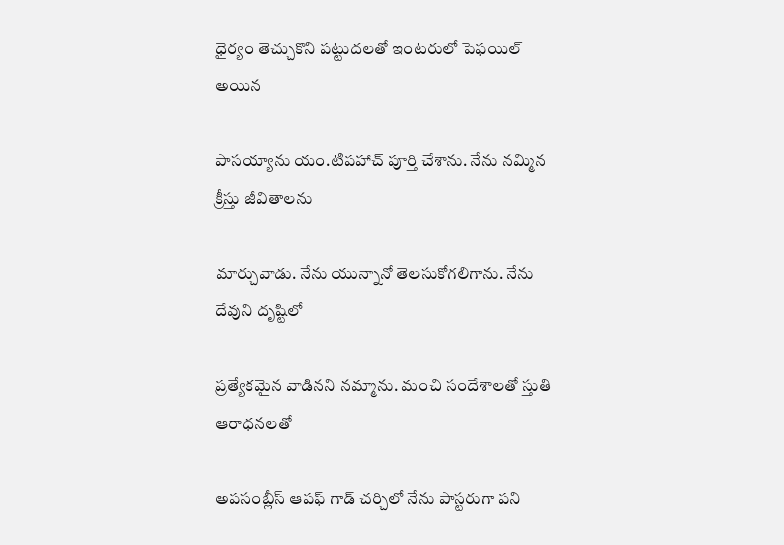ధైర్యం తెచ్చుకొని పట్టుదలతో ఇంటరులో పెఫయిల్ అయిన

పాసయ్యాను యం.టిపహాచ్ పూర్తి చేశాను. నేను నమ్మిన క్రీస్తు జీవితాలను

మార్చువాడు. నేను యున్నానో తెలసుకోగలిగాను. నేను దేవుని దృష్టిలో

ప్రత్యేకమైన వాడినని నమ్మాను. మంచి సందేశాలతో స్తుతి ఆరాధనలతో

అపసంబ్లీస్ ఆపఫ్ గాడ్ చర్చిలో నేను పాస్టరుగా పని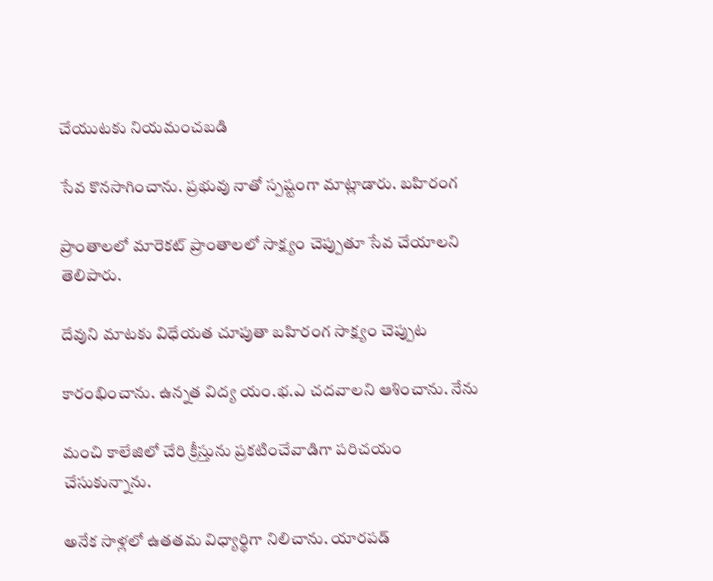చేయుటకు నియమంచబడి

సేవ కొనసాగించాను. ప్రభువు నాతో స్పష్టంగా మాట్లాడారు. బహిరంగ

ప్రాంతాలలో మారెకట్ ప్రాంతాలలో సాక్ష్యం చెప్పుతూ సేవ చేయాలని తెలిపారు.

దేవుని మాటకు విధేయత చూపుతా బహిరంగ సాక్ష్యం చెప్పుట

కారంభించాను. ఉన్నత విద్య యం.భ.ఎ చదవాలని ఆశించాను. నేను

మంచి కాలేజిలో చేరి క్రీస్తును ప్రకటించేవాడిగా పరిచయం చేసుకున్నాను.

అనేక సాళ్లలో ఉతతమ విధ్యార్థిగా నిలిచాను. యారపడ్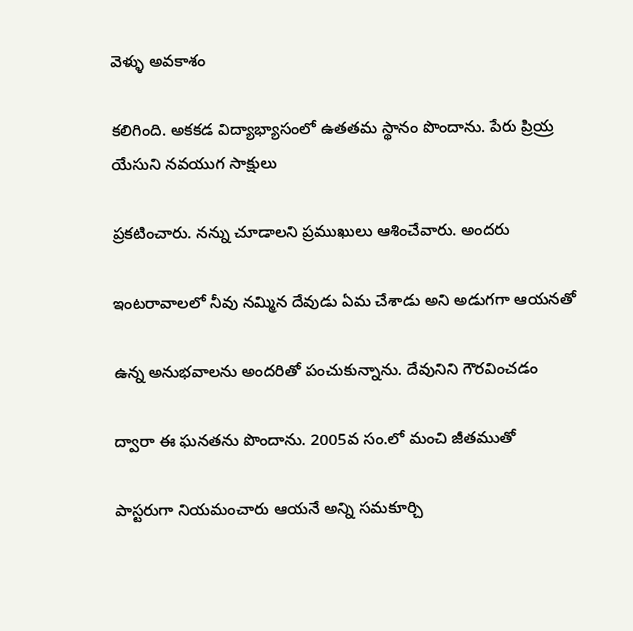వెళ్ళు అవకాశం

కలిగింది. అకకడ విద్యాభ్యాసంలో ఉతతమ స్థానం పొందాను. పేరు ప్రియ్ర యేసుని నవయుగ సాక్షులు

ప్రకటించారు. నన్ను చూడాలని ప్రముఖులు ఆశించేవారు. అందరు

ఇంటరావాలలో నీవు నమ్మిన దేవుడు ఏమ చేశాడు అని అడుగగా ఆయనతో

ఉన్న అనుభవాలను అందరితో పంచుకున్నాను. దేవునిని గౌరవించడం

ద్వారా ఈ ఘనతను పొందాను. 2005వ సం.లో మంచి జీతముతో

పాస్టరుగా నియమంచారు ఆయనే అన్ని సమకూర్చి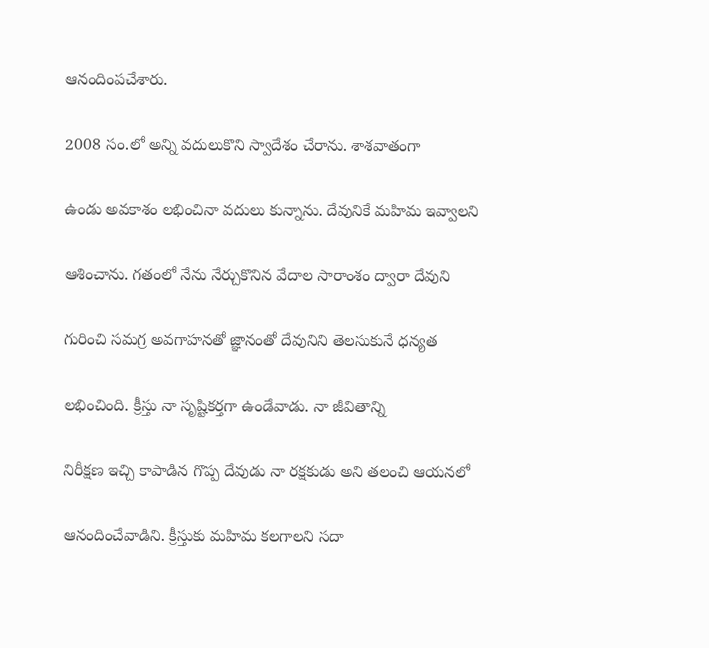ఆనందింపచేశారు.

2008 సం.లో అన్ని వదులుకొని స్వాదేశం చేరాను. శాశవాతంగా

ఉండు అవకాశం లభించినా వదులు కున్నాను. దేవునికే మహిమ ఇవ్వాలని

ఆశించాను. గతంలో నేను నేర్చుకొనిన వేదాల సారాంశం ద్వారా దేవుని

గురించి సమగ్ర అవగాహనతో జ్ఞానంతో దేవునిని తెలసుకునే ధన్యత

లభించింది. క్రీస్తు నా సృష్టికర్తగా ఉండేవాడు. నా జీవితాన్ని

నిరీక్షణ ఇచ్చి కాపాడిన గొప్ప దేవుడు నా రక్షకుడు అని తలంచి ఆయనలో

ఆనందించేవాడిని. క్రీస్తుకు మహిమ కలగాలని సదా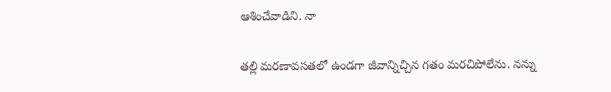ఆశించేవాడిని. నా

తల్లి మరణావసతలో ఉండగా జీవాన్నిచ్చిన గతం మరచిపోలేను. నన్ను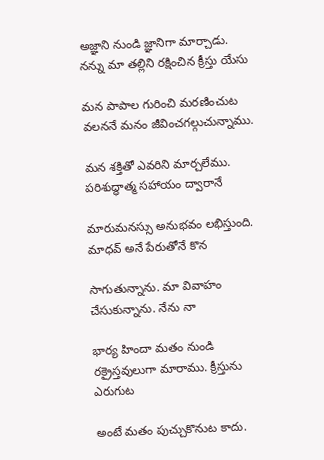అజ్ఞాని నుండి జ్ఞానిగా మార్చాడు. నన్ను మా తల్లిని రక్షించిన క్రీస్తు యేసు

మన పాపాల గురించి మరణించుట వలననే మనం జీవించగల్గుచున్నాము.

మన శక్తితో ఎవరిని మార్చలేము. పరిశుద్ధాత్మ సహాయం ద్వారానే

మారుమనస్సు అనుభవం లభిస్తుంది. మాధవ్ అనే పేరుతోనే కొన

సాగుతున్నాను. మా వివాహం చేసుకున్నాను. నేను నా

భార్య హిందా మతం నుండి రక్రైస్తవులుగా మారాము. క్రీస్తును ఎరుగుట

అంటే మతం పుచ్చుకొనుట కాదు.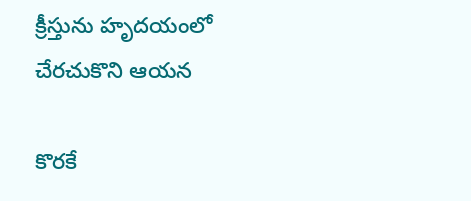క్రీస్తును హృదయంలో చేరచుకొని ఆయన

కొరకే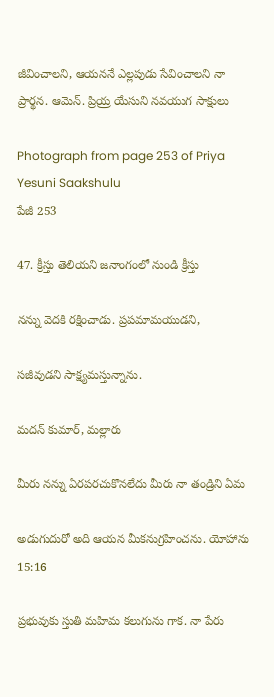జీవించాలని, ఆయననే ఎల్లపుడు సేవించాలని నా ప్రార్థన. ఆమెన్. ప్రియ్ర యేసుని నవయుగ సాక్షులు

Photograph from page 253 of Priya Yesuni Saakshulu
పేజీ 253

47. క్రీస్తు తెలియని జనాంగంలో నుండి క్రీస్తు

నన్ను వెదకి రక్షించాడు. ప్రపమామయుడని,

సజీవుడని సాక్ష్యమస్తున్నాను.

మదన్ కుమార్, మల్లారు

మీరు నన్ను ఏరపరచుకొనలేదు మీరు నా తండ్రిని ఏమ

అడుగుదురో అది ఆయన మీకనుగ్రహించను. యోహాను 15:16

ప్రభువుకు స్తుతి మహిమ కలుగును గాక. నా పేరు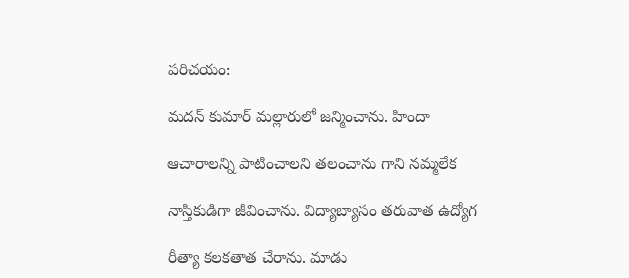పరిచయం:

మదన్ కుమార్ మల్లారులో జన్మించాను. హిందా

ఆచారాలన్ని పాటించాలని తలంచాను గాని నమ్మలేక

నాస్తికుడిగా జీవించాను. విద్యాబ్యాసం తరువాత ఉద్యోగ

రీత్యా కలకతాత చేరాను. మాడు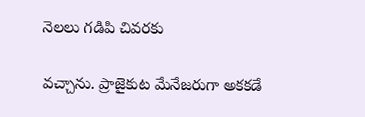నెలలు గడిపి చివరకు

వచ్చాను. ప్రాజైకుట మేనేజరుగా అకకడే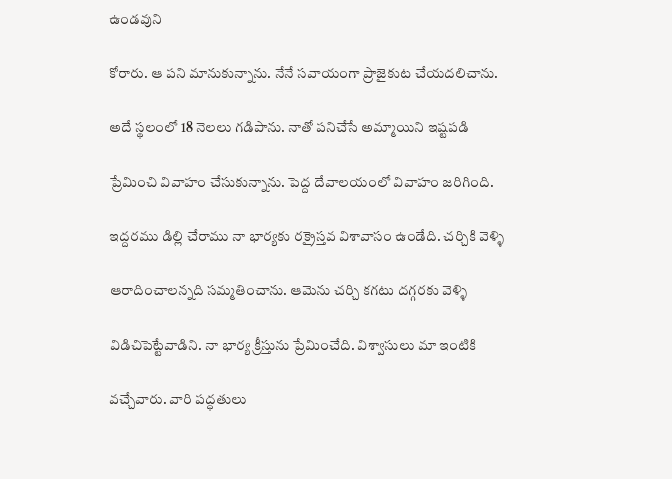ఉండవుని

కోరారు. ఆ పని మానుకున్నాను. నేనే సవాయంగా ప్రాజైకుట చేయదలిచాను.

అదే స్థలంలో 18 నెలలు గడిపాను. నాతో పనిచేసే అమ్మాయిని ఇష్టపడి

ప్రేమించి వివాహం చేసుకున్నాను. పెద్ద దేవాలయంలో వివాహం జరిగింది.

ఇద్దరము డిల్లి చేరాము నా భార్యకు రక్రైస్తవ విశావాసం ఉండేది. చర్చికి వెళ్ళి

ఆరాదించాలన్నది సమ్మతించాను. ఆమెను చర్చి కగటు దగ్గరకు వెళ్ళి

విడిచిపెట్టేవాడిని. నా భార్య క్రీస్తును ప్రేమించేది. విశ్వాసులు మా ఇంటికి

వచ్చేవారు. వారి పద్ధతులు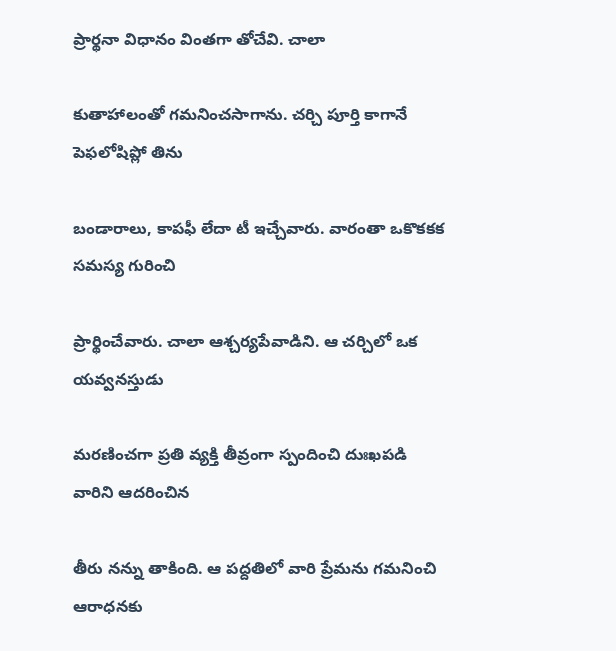ప్రార్థనా విధానం వింతగా తోచేవి. చాలా

కుతాహాలంతో గమనించసాగాను. చర్చి పూర్తి కాగానే పెఫలోషిప్లో తిను

బండారాలు, కాపఫీ లేదా టీ ఇచ్చేవారు. వారంతా ఒకొకకక సమస్య గురించి

ప్రార్థించేవారు. చాలా ఆశ్చర్యపేవాడిని. ఆ చర్చిలో ఒక యవ్వనస్తుడు

మరణించగా ప్రతి వ్యక్తి తీవ్రంగా స్పందించి దుఃఖపడి వారిని ఆదరించిన

తీరు నన్ను తాకింది. ఆ పద్దతిలో వారి ప్రేమను గమనించి ఆరాధనకు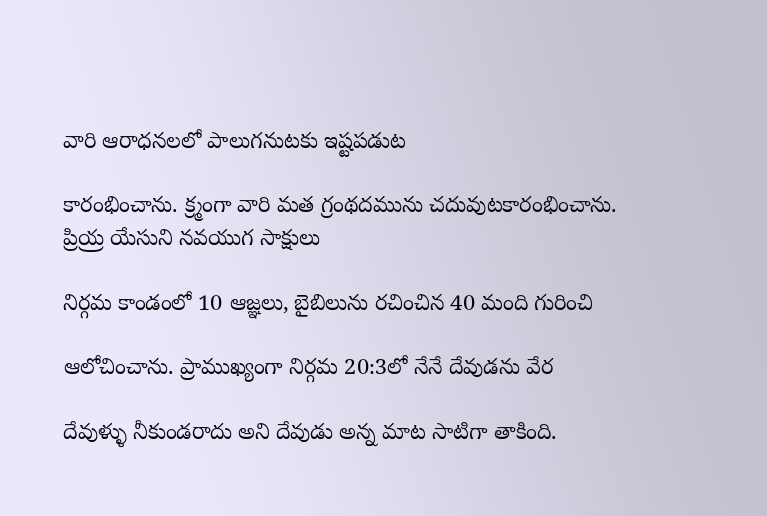వారి ఆరాధనలలో పాలుగనుటకు ఇష్టపడుట

కారంభించాను. క్ర్మంగా వారి మత గ్రంథదమును చదువుటకారంభించాను. ప్రియ్ర యేసుని నవయుగ సాక్షులు

నిర్గమ కాండంలో 10 ఆజ్ఞలు, బైబిలును రచించిన 40 మంది గురించి

ఆలోచించాను. ప్రాముఖ్యంగా నిర్గమ 20:3లో నేనే దేవుడను వేర

దేవుళ్ళు నీకుండరాదు అని దేవుడు అన్న మాట సాటిగా తాకింది.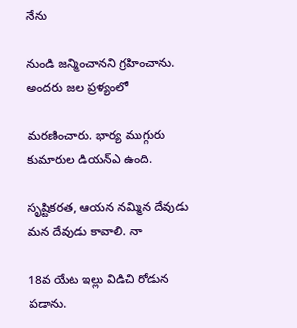నేను

నుండి జన్మించానని గ్రహించాను. అందరు జల ప్రళ్యంలో

మరణించారు. భార్య ముగ్గురు కుమారుల డియన్ఎ ఉంది.

సృష్టికరత, ఆయన నమ్మిన దేవుడు మన దేవుడు కావాలి. నా

18వ యేట ఇల్లు విడిచి రోడున పడాను.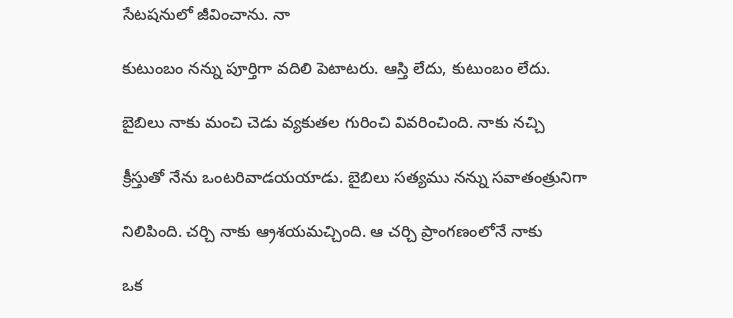సేటషనులో జీవించాను. నా

కుటుంబం నన్ను పూర్తిగా వదిలి పెటాటరు. ఆస్తి లేదు, కుటుంబం లేదు.

బైబిలు నాకు మంచి చెడు వ్యకుతల గురించి వివరించింది. నాకు నచ్చి

క్రీస్తుతో నేను ఒంటరివాడయయాడు. బైబిలు సత్యము నన్ను సవాతంత్రునిగా

నిలిపింది. చర్చి నాకు ఆ్రశయమచ్చింది. ఆ చర్చి ప్రాంగణంలోనే నాకు

ఒక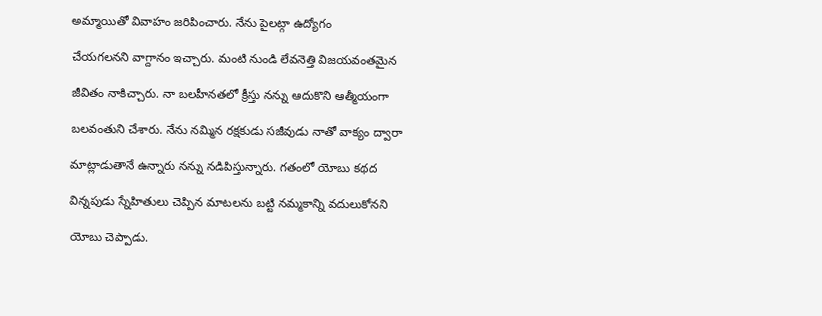అమ్మాయితో వివాహం జరిపించారు. నేను పైలట్గా ఉద్యోగం

చేయగలనని వాగ్దానం ఇచ్చారు. మంటి నుండి లేవనెత్తి విజయవంతమైన

జీవితం నాకిచ్చారు. నా బలహీనతలో క్రీస్తు నన్ను ఆదుకొని ఆత్మీయంగా

బలవంతుని చేశారు. నేను నమ్మిన రక్షకుడు సజీవుడు నాతో వాక్యం ద్వారా

మాట్లాడుతానే ఉన్నారు నన్ను నడిపిస్తున్నారు. గతంలో యోబు కథద

విన్నపుడు స్నేహితులు చెప్పిన మాటలను బట్టి నమ్మకాన్ని వదులుకోనని

యోబు చెప్పాడు.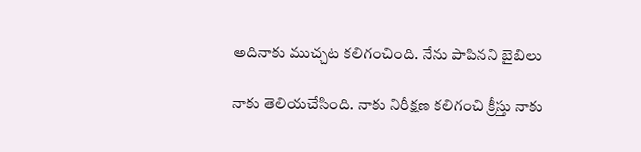అదినాకు ముచ్చట కలిగంచింది. నేను పాపినని బైబిలు

నాకు తెలియచేసింది. నాకు నిరీక్షణ కలిగంచి క్రీస్తు నాకు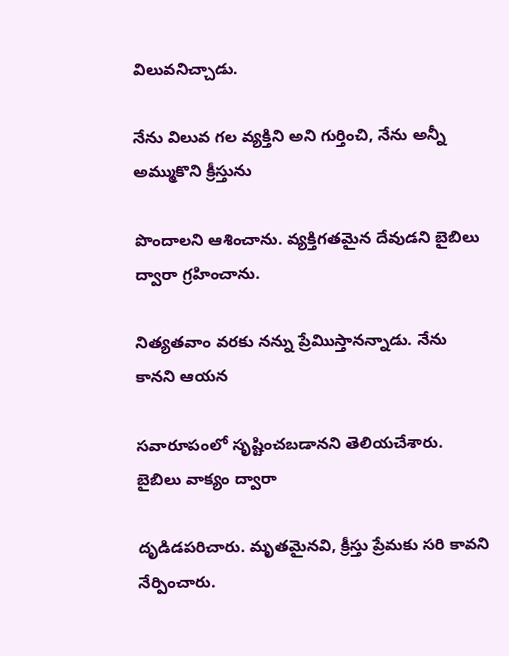విలువనిచ్చాడు.

నేను విలువ గల వ్యక్తిని అని గుర్తించి, నేను అన్నీ అమ్ముకొని క్రీస్తును

పొందాలని ఆశించాను. వ్యక్తిగతమైన దేవుడని బైబిలు ద్వారా గ్రహించాను.

నిత్యతవాం వరకు నన్ను ప్రేమిుస్తానన్నాడు. నేను కానని ఆయన

సవారూపంలో సృష్టించబడానని తెలియచేశారు. బైబిలు వాక్యం ద్వారా

దృడిడపరిచారు. మృతమైనవి, క్రీస్తు ప్రేమకు సరి కావని నేర్పించారు.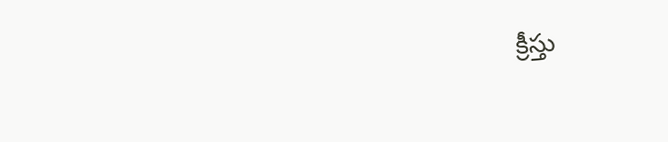క్రీస్తు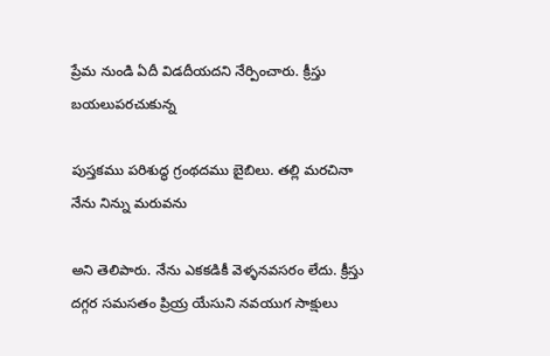ప్రేమ నుండి ఏదీ విడదీయదని నేర్పించారు. క్రీస్తు బయలుపరచుకున్న

పుస్తకము పరిశుద్ధ గ్రంథదము బైబిలు. తల్లి మరచినా నేను నిన్ను మరువను

అని తెలిపారు. నేను ఎకకడికీ వెళ్ళనవసరం లేదు. క్రీస్తు దగ్గర సమసతం ప్రియ్ర యేసుని నవయుగ సాక్షులు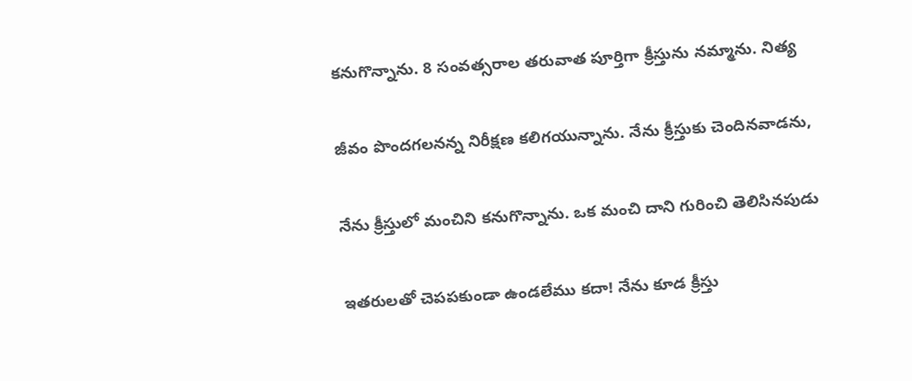కనుగొన్నాను. 8 సంవత్సరాల తరువాత పూర్తిగా క్రీస్తును నమ్మాను. నిత్య

జీవం పొందగలనన్న నిరీక్షణ కలిగయున్నాను. నేను క్రీస్తుకు చెందినవాడను,

నేను క్రీస్తులో మంచిని కనుగొన్నాను. ఒక మంచి దాని గురించి తెలిసినపుడు

ఇతరులతో చెపపకుండా ఉండలేము కదా! నేను కూడ క్రీస్తు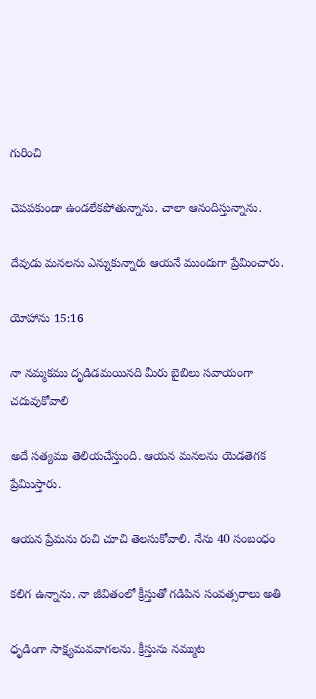గురించి

చెపపకుండా ఉండలేకపోతున్నాను. చాలా ఆనందిస్తున్నాను.

దేవుడు మనలను ఎన్నుకున్నారు ఆయనే ముందుగా ప్రేమించారు.

యోహాను 15:16

నా నమ్మకము దృడిడమయినది మీరు బైబిలు సవాయంగా చదువుకోవాలి

అదే సత్యము తెలియచేస్తుంది. ఆయన మనలను యెడతెగక ప్రేమిుస్తారు.

ఆయన ప్రేమను రుచి చూచి తెలసుకోవాలి. నేను 40 సంబంధం

కలిగ ఉన్నాను. నా జీవితంలో క్రీస్తుతో గడిపిన సంవత్సరాలు అతి

ధృడింగా సాక్ష్యమవవాగలను. క్రీస్తును నమ్ముట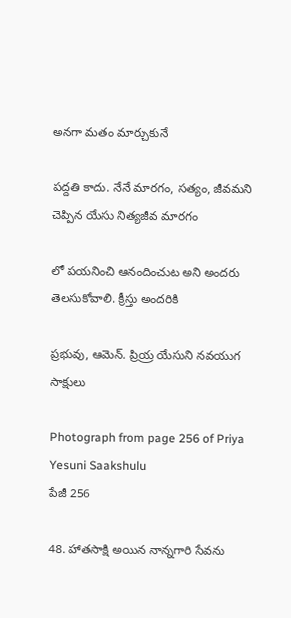అనగా మతం మార్చుకునే

పద్దతి కాదు. నేనే మారగం, సత్యం, జీవమని చెప్పిన యేసు నిత్యజీవ మారగం

లో పయనించి ఆనందించుట అని అందరు తెలసుకోవాలి. క్రీస్తు అందరికి

ప్రభువు, ఆమెన్. ప్రియ్ర యేసుని నవయుగ సాక్షులు

Photograph from page 256 of Priya Yesuni Saakshulu
పేజీ 256

48. హాతసాక్షి అయిన నాన్నగారి సేవను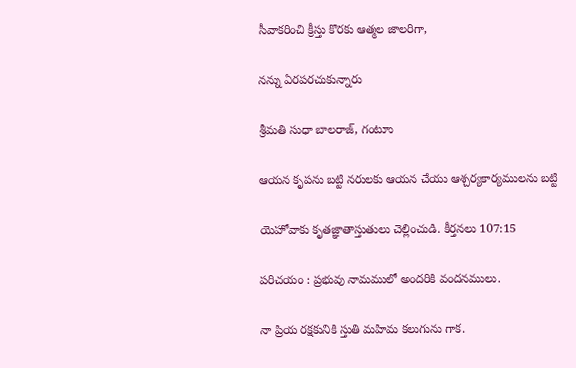సీవాకరించి క్రీస్తు కొరకు ఆత్మల జాలరిగా,

నన్ను ఏరపరచుకున్నారు

శ్రీమతి సుధా బాలరాజ్, గంటూు

ఆయన కృపను బట్టి నరులకు ఆయన చేయు ఆశ్చర్యకార్యములను బట్టి

యెహోవాకు కృతజ్ఞాతాస్తుతులు చెల్లించుడి. కీర్తనలు 107:15

పరిచయం : ప్రభువు నామములో అందరికి వందనములు.

నా ప్రియ రక్షకునికి స్తుతి మహిమ కలుగును గాక.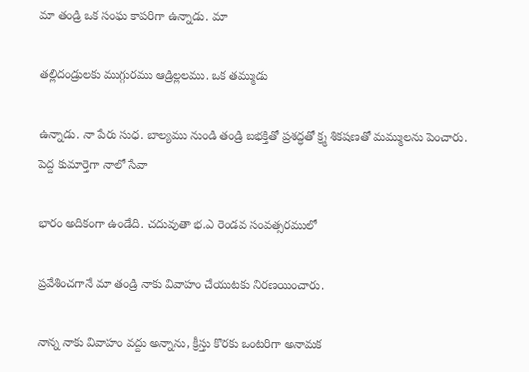మా తండ్రి ఒక సంఘ కాపరిగా ఉన్నాడు. మా

తల్లిదండ్రులకు ముగ్గురము ఆడ్రిల్లలము. ఒక తమ్ముడు

ఉన్నాడు. నా పేరు సుధ. బాల్యము నుండి తండ్రి బభక్తితో ప్రశద్ధతో క్ర్మ శికషణతో మమ్ములను పెంచారు. పెద్ద కుమార్తెగా నాలో సేవా

భారం అదికంగా ఉండేది. చదువుతా భ.ఎ రెండవ సంవత్సరములో

ప్రవేశించగానే మా తండ్రి నాకు వివాహం చేయుటకు నిరణయించారు.

నాన్న నాకు వివాహం వద్దు అన్నాను, క్రీస్తు కొరకు ఒంటరిగా అనామక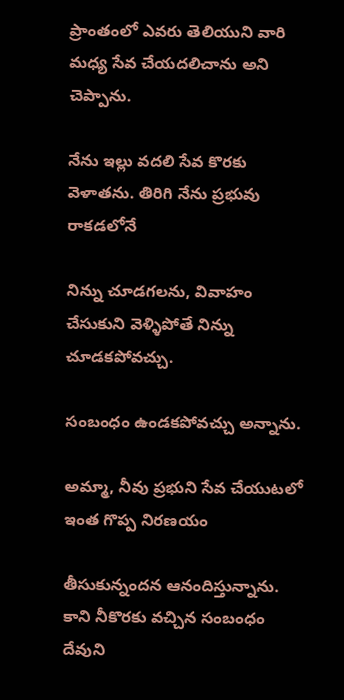ప్రాంతంలో ఎవరు తెలియుని వారి మధ్య సేవ చేయదలిచాను అని చెప్పాను.

నేను ఇల్లు వదలి సేవ కొరకు వెళాతను. తిరిగి నేను ప్రభువు రాకడలోనే

నిన్ను చూడగలను, వివాహం చేసుకుని వెళ్ళిపోతే నిన్ను చూడకపోవచ్చు.

సంబంధం ఉండకపోవచ్చు అన్నాను.

అమ్మా, నీవు ప్రభుని సేవ చేయుటలో ఇంత గొప్ప నిరణయం

తీసుకున్నందన ఆనందిస్తున్నాను. కాని నీకొరకు వచ్చిన సంబంధం దేవుని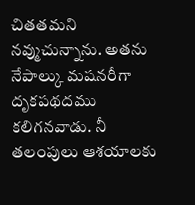చితతమని నవ్ముచున్నాను. అతను నేపాల్కు మషనరీగా దృకపథదము కలిగనవాడు. నీ తలంపులు ఆశయాలకు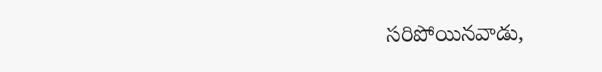సరిపోయినవాడు,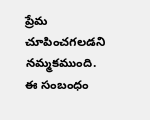ప్రేమ చూపించగలడని నమ్మకముంది. ఈ సంబంధం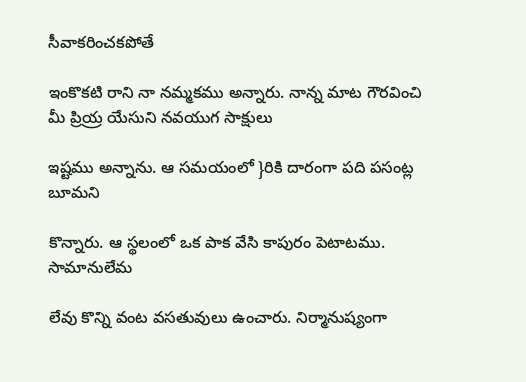సీవాకరించకపోతే

ఇంకొకటి రాని నా నమ్మకము అన్నారు. నాన్న మాట గౌరవించి మీ ప్రియ్ర యేసుని నవయుగ సాక్షులు

ఇష్టము అన్నాను. ఆ సమయంలో }రికి దారంగా పది పసంట్ల బూమని

కొన్నారు. ఆ స్థలంలో ఒక పాక వేసి కాపురం పెటాటము. సామానులేమ

లేవు కొన్ని వంట వసతువులు ఉంచారు. నిర్మానుష్యంగా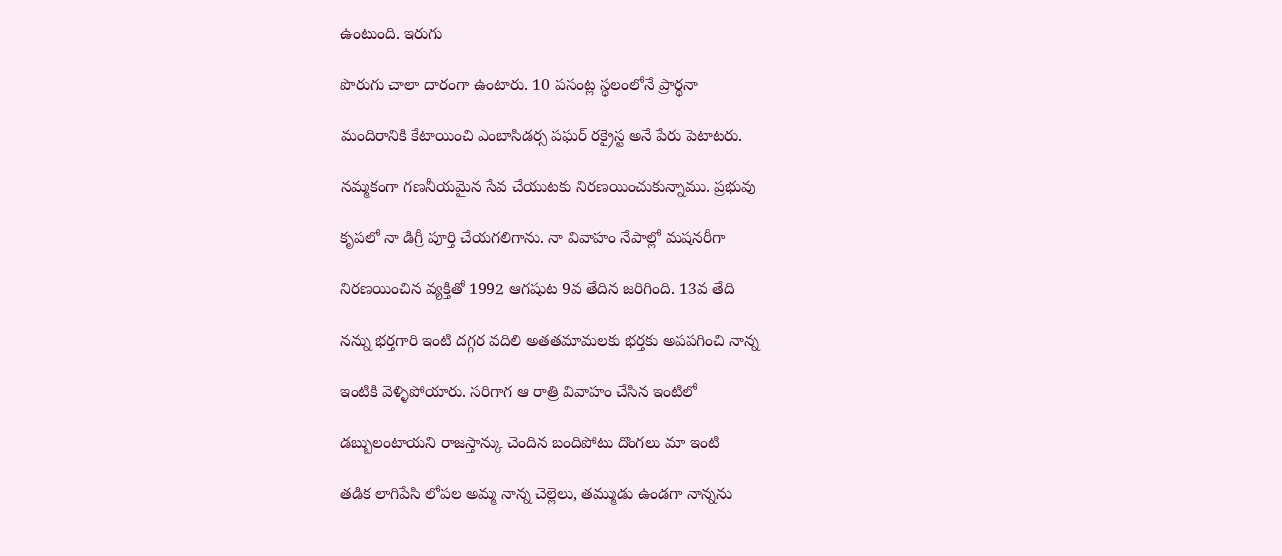ఉంటుంది. ఇరుగు

పొరుగు చాలా దారంగా ఉంటారు. 10 పసంట్ల స్థలంలోనే ప్రార్థనా

మందిరానికి కేటాయించి ఎంబాసిడర్స పఘర్ రక్రైస్ట అనే పేరు పెటాటరు.

నమ్మకంగా గణనీయమైన సేవ చేయుటకు నిరణయించుకున్నాము. ప్రభువు

కృపలో నా డిగ్రీ పూర్తి చేయగలిగాను. నా వివాహం నేపాల్లో మషనరీగా

నిరణయించిన వ్యక్తితో 1992 ఆగషుట 9వ తేదిన జరిగింది. 13వ తేది

నన్ను భర్తగారి ఇంటి దగ్గర వదిలి అతతమామలకు భర్తకు అపపగించి నాన్న

ఇంటికి వెళ్ళిపోయారు. సరిగాగ ఆ రాత్రి వివాహం చేసిన ఇంటిలో

డబ్బులంటాయని రాజస్తాన్కు చెందిన బందిపోటు దొంగలు మా ఇంటి

తడిక లాగిపేసి లోపల అమ్మ నాన్న చెల్లెలు, తమ్ముడు ఉండగా నాన్నను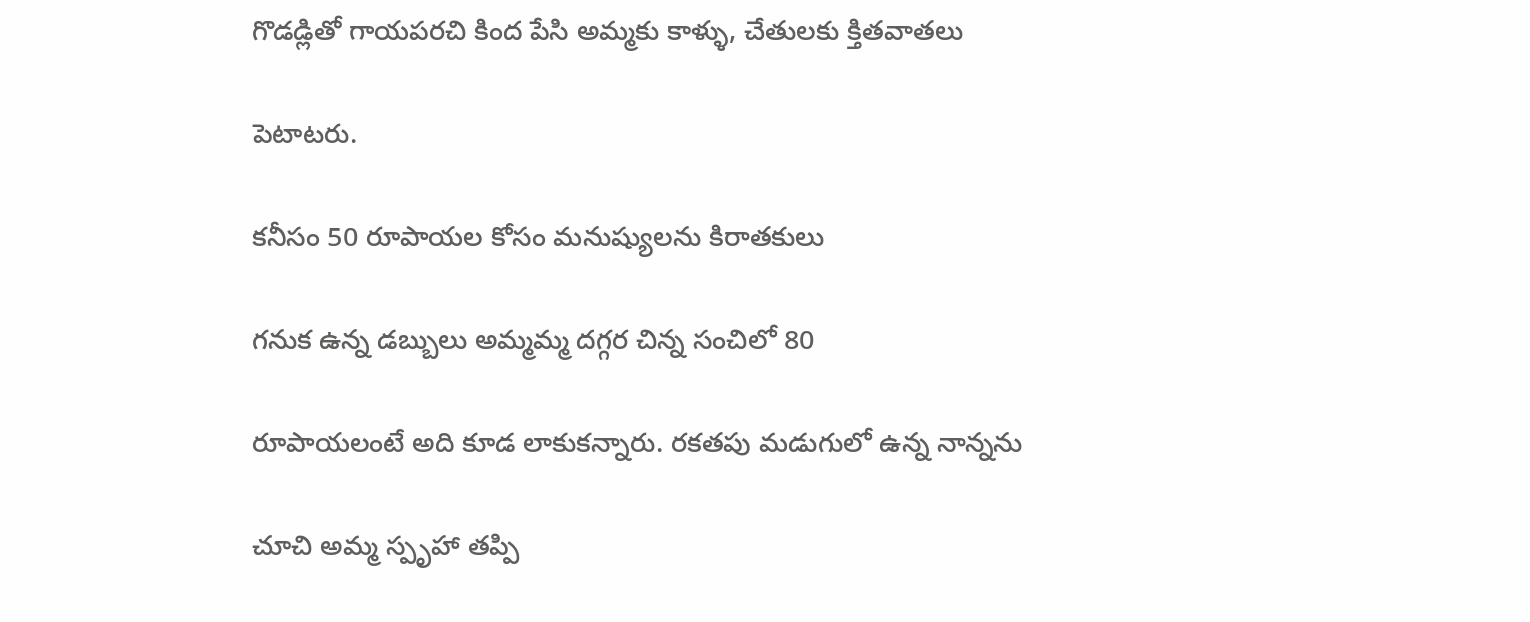గొడడ్లితో గాయపరచి కింద పేసి అమ్మకు కాళ్ళు, చేతులకు క్తితవాతలు

పెటాటరు.

కనీసం 50 రూపాయల కోసం మనుష్యులను కిరాతకులు

గనుక ఉన్న డబ్బులు అమ్మమ్మ దగ్గర చిన్న సంచిలో 80

రూపాయలంటే అది కూడ లాకుకన్నారు. రకతపు మడుగులో ఉన్న నాన్నను

చూచి అమ్మ స్పృహా తప్పి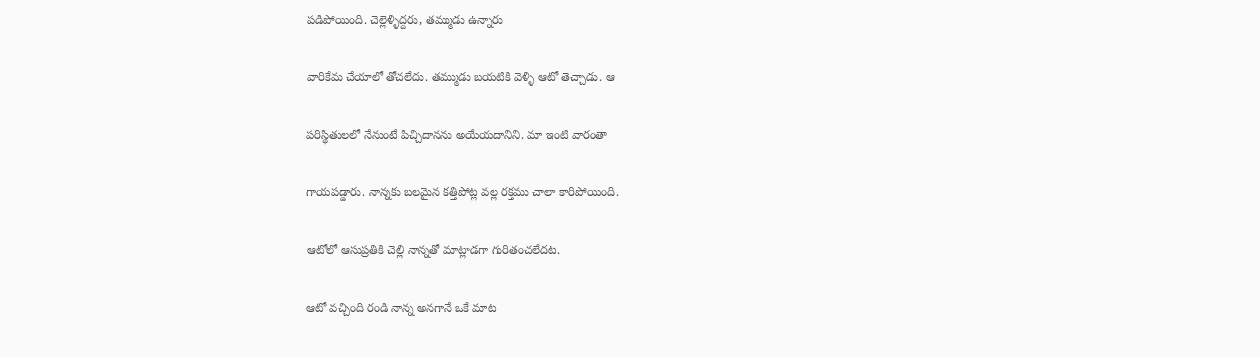పడిపోయింది. చెల్లెళ్ళిద్దరు, తమ్ముడు ఉన్నారు

వారికేమ చేయాలో తోచలేదు. తమ్ముడు బయటికి వెళ్ళి ఆటో తెచ్చాడు. ఆ

పరిస్థితులలో నేనుంటే పిచ్చిదానను అయేయదానిని. మా ఇంటి వారంతా

గాయపడ్డారు. నాన్నకు బలమైన కత్తిపోట్ల వల్ల రక్తము చాలా కారిపోయింది.

ఆటోలో ఆసుప్రతికి చెల్లి నాన్నతో మాట్లాడగా గురితంచలేదట.

ఆటో వచ్చింది రండి నాన్న అనగానే ఒకే మాట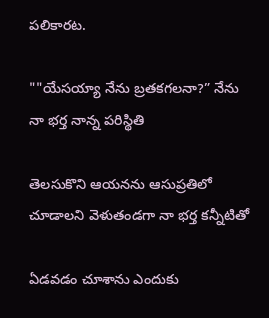పలికారట.

""యేసయ్యా నేను బ్రతకగలనా?” నేను నా భర్త నాన్న పరిస్థితి

తెలసుకొని ఆయనను ఆసుప్రతిలో చూడాలని వెళుతండగా నా భర్త కన్నీటితో

ఏడవడం చూశాను ఎందుకు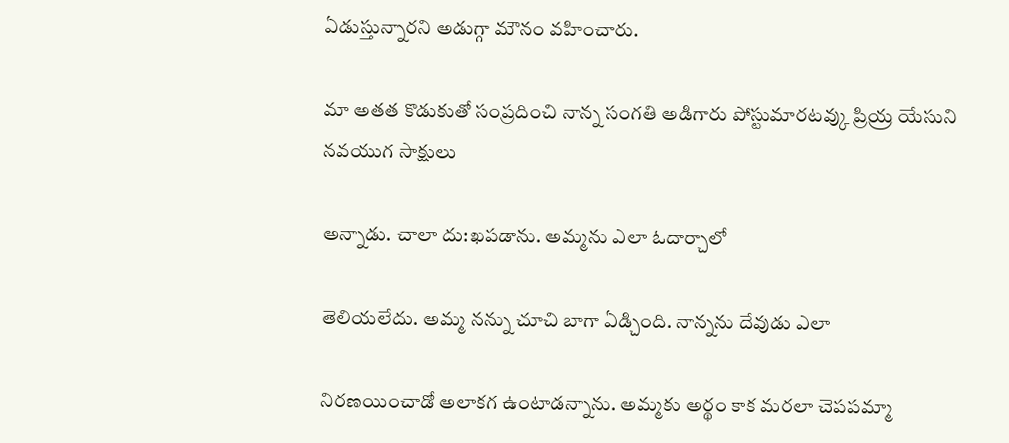ఏడుస్తున్నారని అడుగ్గా మౌనం వహించారు.

మా అతత కొడుకుతో సంప్రదించి నాన్న సంగతి అడిగారు పోస్టుమారటవ్కు ప్రియ్ర యేసుని నవయుగ సాక్షులు

అన్నాడు. చాలా దు:ఖపడాను. అమ్మను ఎలా ఓదార్చాలో

తెలియలేదు. అమ్మ నన్ను చూచి బాగా ఏడ్చింది. నాన్నను దేవుడు ఎలా

నిరణయించాడో అలాకగ ఉంటాడన్నాను. అమ్మకు అర్థం కాక మరలా చెపపమ్మా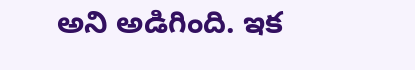అని అడిగింది. ఇక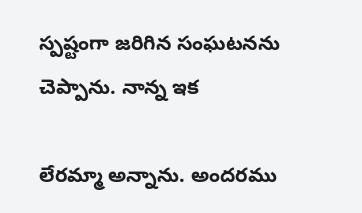స్పష్టంగా జరిగిన సంఘటనను చెప్పాను. నాన్న ఇక

లేరమ్మా అన్నాను. అందరము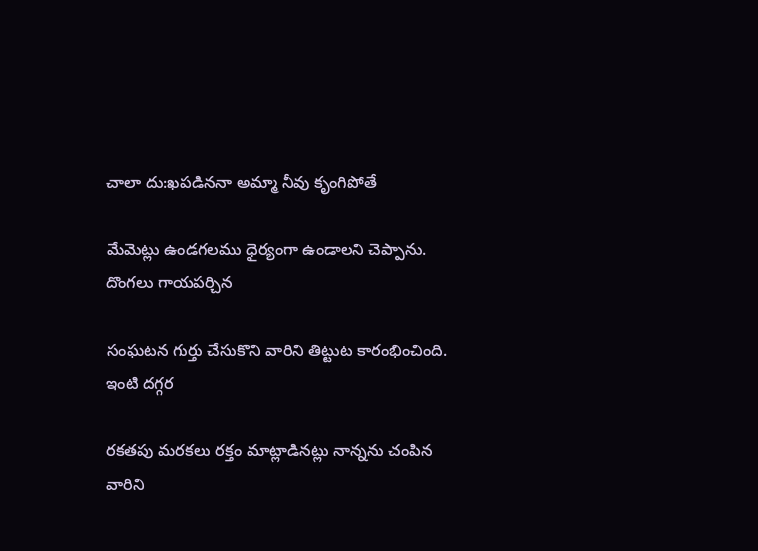చాలా దు:ఖపడిననా అమ్మా నీవు కృంగిపోతే

మేవెుట్లు ఉండగలము ధైర్యంగా ఉండాలని చెప్పాను. దొంగలు గాయపర్చిన

సంఘటన గుర్తు చేసుకొని వారిని తిట్టుట కారంభించింది. ఇంటి దగ్గర

రకతపు మరకలు రక్తం మాట్లాడినట్లు నాన్నను చంపిన వారిని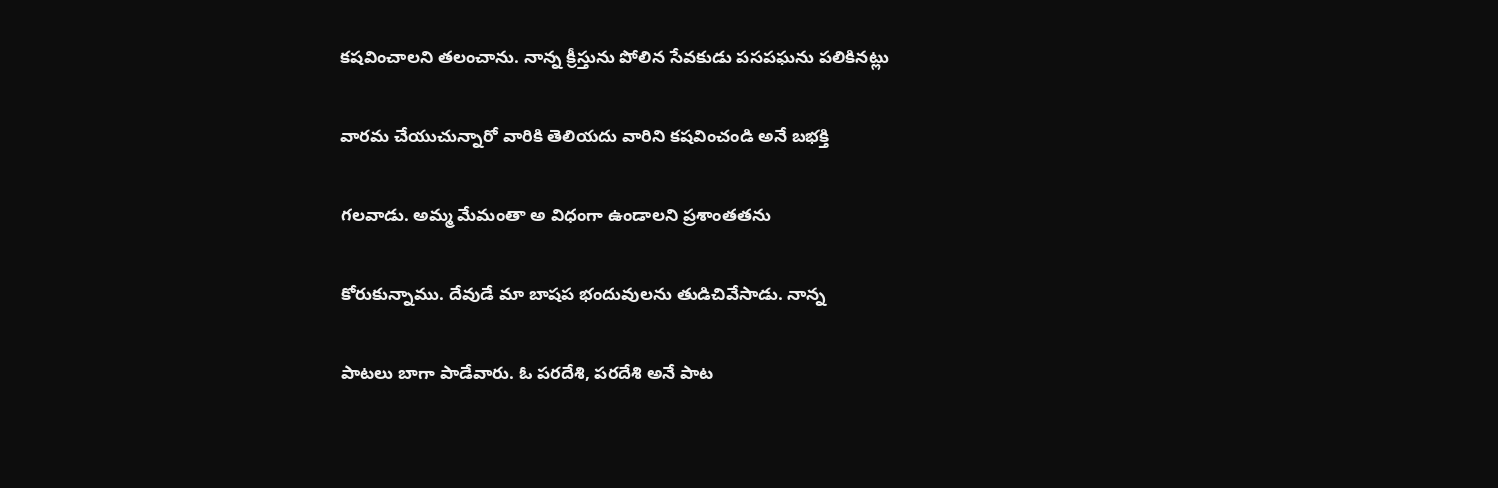కషవించాలని తలంచాను. నాన్న క్రీస్తును పోలిన సేవకుడు పసపఘను పలికినట్లు

వారమ చేయుచున్నారో వారికి తెలియదు వారిని కషవించండి అనే బభక్తి

గలవాడు. అమ్మ మేమంతా అ విధంగా ఉండాలని ప్రశాంతతను

కోరుకున్నాము. దేవుడే మా బాషప భందువులను తుడిచివేసాడు. నాన్న

పాటలు బాగా పాడేవారు. ఓ పరదేశి, పరదేశి అనే పాట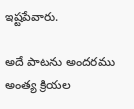ఇష్టపేవారు.

అదే పాటను అందరము అంత్య క్రియల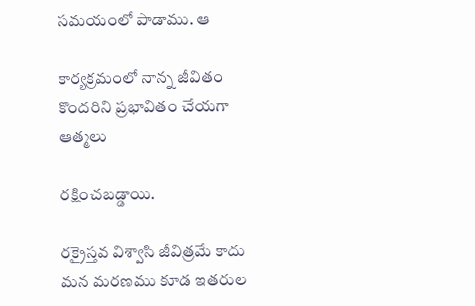సమయంలో పాడాము. ఆ

కార్యక్రమంలో నాన్న జీవితం కొందరిని ప్రభావితం చేయగా ఆత్మలు

రక్షించబడ్డాయి.

రక్రైస్తవ విశ్వాసి జీవిత్రమే కాదు మన మరణము కూడ ఇతరుల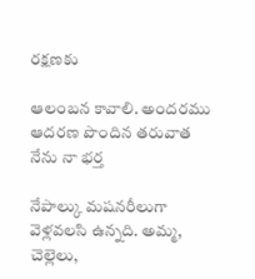రక్షణకు

ఆలంబన కావాలి. అందరము ఆదరణ పొందిన తరువాత నేను నా భర్త

నేపాల్కు మషనరీలుగా వెళ్లవలసి ఉన్నది. అమ్మ, చెల్లెలు,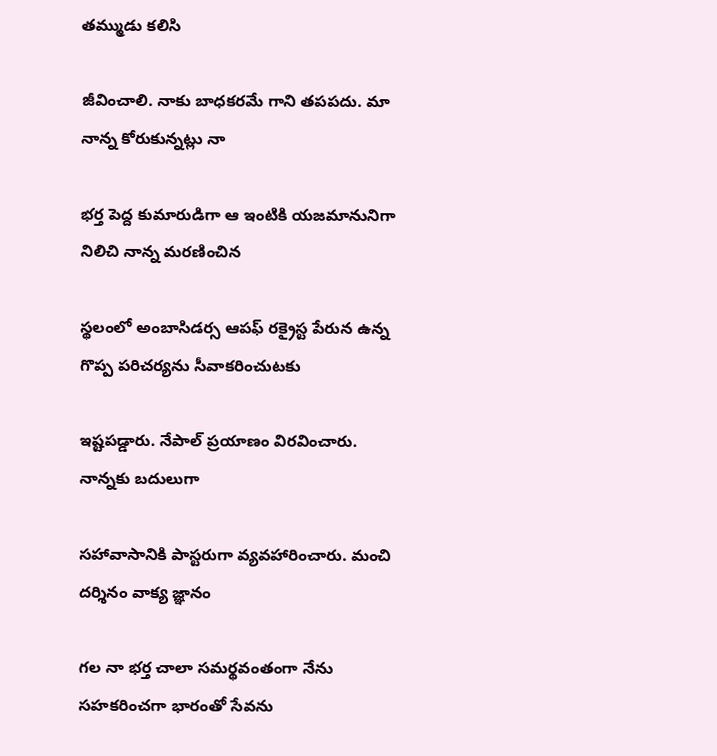తమ్ముడు కలిసి

జీవించాలి. నాకు బాధకరమే గాని తపపదు. మా నాన్న కోరుకున్నట్లు నా

భర్త పెద్ద కుమారుడిగా ఆ ఇంటికి యజమానునిగా నిలిచి నాన్న మరణించిన

స్థలంలో అంబాసిడర్స ఆపఫ్ రక్రైస్ట పేరున ఉన్న గొప్ప పరిచర్యను సీవాకరించుటకు

ఇష్టపడ్డారు. నేపాల్ ప్రయాణం విరవించారు. నాన్నకు బదులుగా

సహావాసానికి పాస్టరుగా వ్యవహారించారు. మంచి దర్శినం వాక్య జ్ఞానం

గల నా భర్త చాలా సమర్థవంతంగా నేను సహకరించగా భారంతో సేవను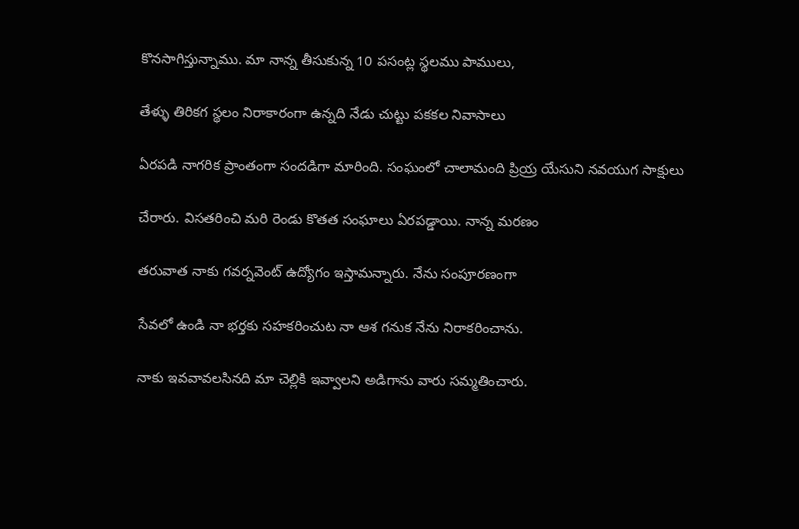కొనసాగిస్తున్నాము. మా నాన్న తీసుకున్న 10 పసంట్ల స్థలము పాములు,

తేళ్ళు తిరికగ స్థలం నిరాకారంగా ఉన్నది నేడు చుట్టు పకకల నివాసాలు

ఏరపడి నాగరిక ప్రాంతంగా సందడిగా మారింది. సంఘంలో చాలామంది ప్రియ్ర యేసుని నవయుగ సాక్షులు

చేరారు. విసతరించి మరి రెండు కొతత సంఘాలు ఏరపడ్డాయి. నాన్న మరణం

తరువాత నాకు గవర్నవెంట్ ఉద్యోగం ఇస్తామన్నారు. నేను సంపూరణంగా

సేవలో ఉండి నా భర్తకు సహకరించుట నా ఆశ గనుక నేను నిరాకరించాను.

నాకు ఇవవావలసినది మా చెల్లికి ఇవ్వాలని అడిగాను వారు సమ్మతించారు.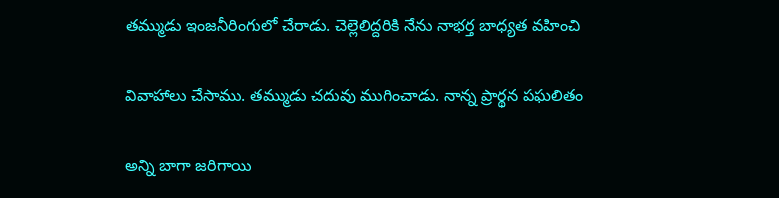తమ్ముడు ఇంజనీరింగులో చేరాడు. చెల్లెలిద్దరికి నేను నాభర్త బాధ్యత వహించి

వివాహాలు చేసాము. తమ్ముడు చదువు ముగించాడు. నాన్న ప్రార్థన పఘలితం

అన్ని బాగా జరిగాయి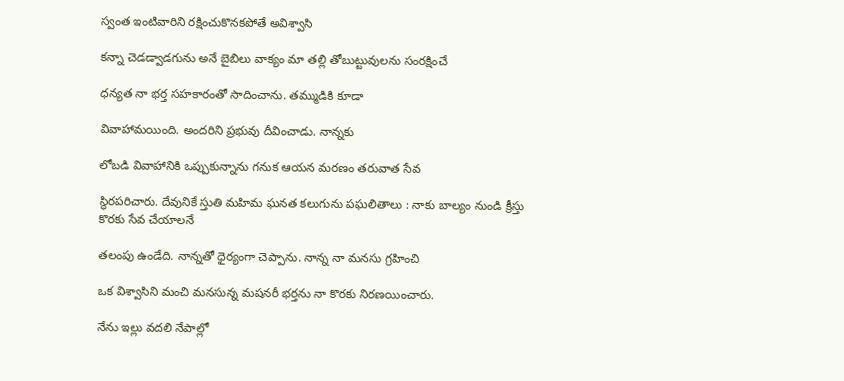స్వంత ఇంటివారిని రక్షించుకొనకపోతే అవిశ్వాసి

కన్నా చెడడ్వాడగును అనే బైబిలు వాక్యం మా తల్లి తోబుట్టువులను సంరక్షించే

ధన్యత నా భర్త సహకారంతో సాదించాను. తమ్ముడికి కూడా

వివాహామయింది. అందరిని ప్రభువు దీవించాడు. నాన్నకు

లోబడి వివాహానికి ఒప్పుకున్నాను గనుక ఆయన మరణం తరువాత సేవ

స్థిరపరిచారు. దేవునికే స్తుతి మహిమ ఘనత కలుగును పఘలితాలు : నాకు బాల్యం నుండి క్రీస్తు కొరకు సేవ చేయాలనే

తలంపు ఉండేది. నాన్నతో ధైర్యంగా చెప్పాను. నాన్న నా మనసు గ్రహించి

ఒక విశ్వాసిని మంచి మనసున్న మషనరీ భర్తను నా కొరకు నిరణయించారు.

నేను ఇల్లు వదలి నేపాల్లో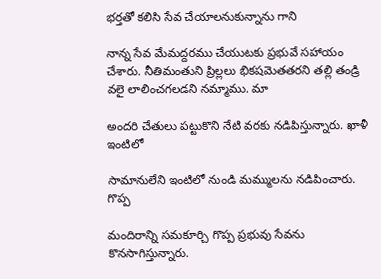భర్తతో కలిసి సేవ చేయాలనుకున్నాను గాని

నాన్న సేవ మేమద్దరము చేయుటకు ప్రభువే సహాయం చేశారు. నీతిమంతుని ప్రిల్లలు భికషవెుతతరని తల్లి తండ్రి వలై లాలించగలడని నమ్మాము. మా

అందరి చేతులు పట్టుకొని నేటి వరకు నడిపిస్తున్నారు. ఖాళీ ఇంటిలో

సామానులేని ఇంటిలో నుండి మమ్ములను నడిపించారు. గొప్ప

మందిరాన్ని సమకూర్చి గొప్ప ప్రభువు సేవను కొనసాగిస్తున్నారు.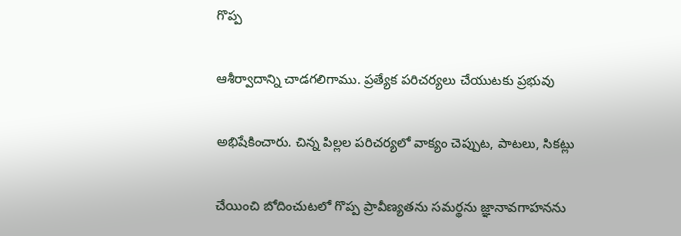గొప్ప

ఆశీర్వాదాన్ని చాడగలిగాము. ప్రత్యేక పరిచర్యలు చేయుటకు ప్రభువు

అభిషేకించారు. చిన్న పిల్లల పరిచర్యలో వాక్యం చెప్పుట, పాటలు, సికట్లు

చేయించి బోదించుటలో గొప్ప ప్రావీణ్యతను సమర్థను జ్ఞానావగాహనను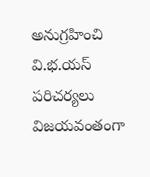అనుగ్రహించి వి.భ.యస్ పరిచర్యలు విజయవంతంగా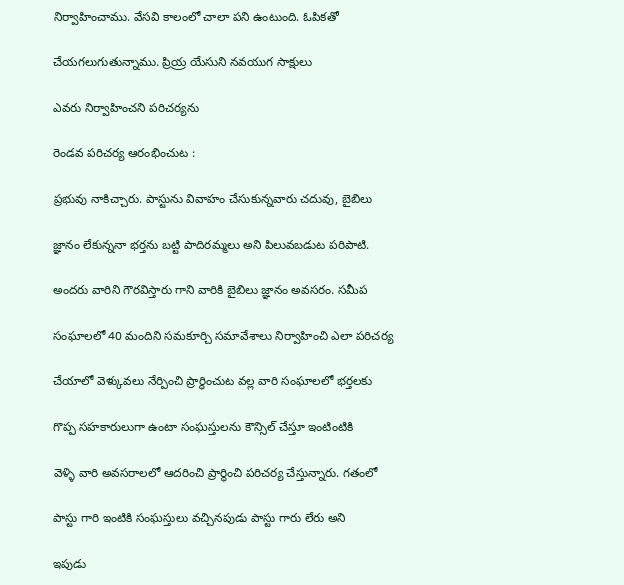నిర్వాహించాము. వేసవి కాలంలో చాలా పని ఉంటుంది. ఓపికతో

చేయగలుగుతున్నాము. ప్రియ్ర యేసుని నవయుగ సాక్షులు

ఎవరు నిర్వాహించని పరిచర్యను

రెండవ పరిచర్య ఆరంభించుట :

ప్రభువు నాకిచ్చారు. పాస్టును వివాహం చేసుకున్నవారు చదువు, బైబిలు

జ్ఞానం లేకున్ననా భర్తను బట్టి పాదిరమ్మలు అని పిలువబడుట పరిపాటి.

అందరు వారిని గౌరవిస్తారు గాని వారికి బైబిలు జ్ఞానం అవసరం. సమీప

సంఘాలలో 40 మందిని సమకూర్చి సమావేశాలు నిర్వాహించి ఎలా పరిచర్య

చేయాలో వెళ్కువలు నేర్పించి ప్రార్థించుట వల్ల వారి సంఘాలలో భర్తలకు

గొప్ప సహకారులుగా ఉంటా సంఘస్తులను కౌన్సిల్ చేస్తూ ఇంటింటికి

వెళ్ళి వారి అవసరాలలో ఆదరించి ప్రార్థించి పరిచర్య చేస్తున్నారు. గతంలో

పాస్టు గారి ఇంటికి సంఘస్తులు వచ్చినపుడు పాస్టు గారు లేరు అని

ఇపుడు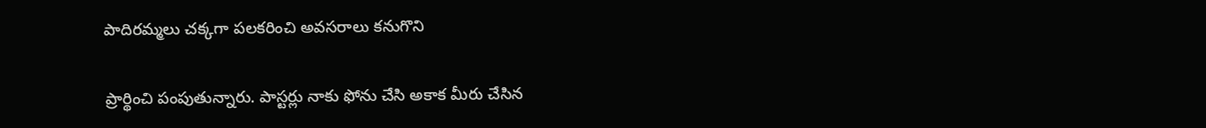పాదిరమ్మలు చక్కగా పలకరించి అవసరాలు కనుగొని

ప్రార్థించి పంపుతున్నారు. పాస్టర్లు నాకు ఫోను చేసి అకాక మీరు చేసిన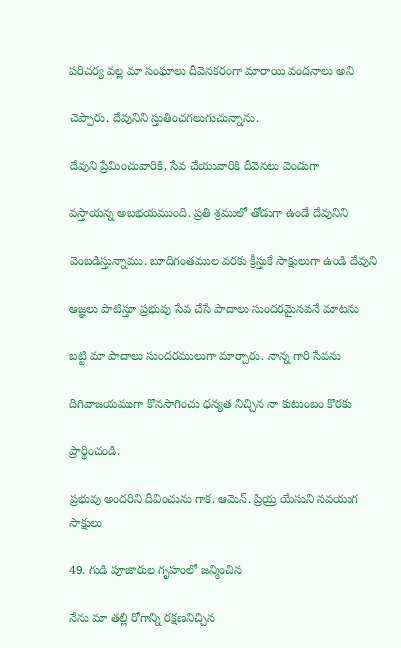పరిచర్య వల్ల మా సంఘాలు దీవెనకరంగా మారాయి వందనాలు అని

చెప్పారు. దేవునిని స్తుతించగలుగుచున్నాను.

దేవుని ప్రేమించువారికి, సేవ చేయువారికి దీవెనలు వెండుగా

వస్తాయన్న అబభయముంది. ప్రతి శ్రములో తోడుగా ఉండే దేవునిని

వెంబడిస్తున్నాము. బూదిగంతముల వరకు క్రీస్తుకే సాక్షులుగా ఉండి దేవుని

ఆజ్ఞలు పాటిస్తూ ప్రభువు సేవ చేసే పాదాలు సుందరమైనవనే మాటను

బట్టి మా పాదాలు సుందరములుగా మార్చారు. నాన్న గారి సేవను

దిగివాజయముగా కొనసాగించు ధన్యత నిచ్చిన నా కుటుంబం కొరకు

ప్రార్థించండి.

ప్రభువు అందరిని దీవించును గాక. ఆమెన్. ప్రియ్ర యేసుని నవయుగ సాక్షులు

49. గుడి పూజారుల గృహంలో జన్మించిన

నేను మా తల్లి రోగాన్ని రక్షణనిచ్చిన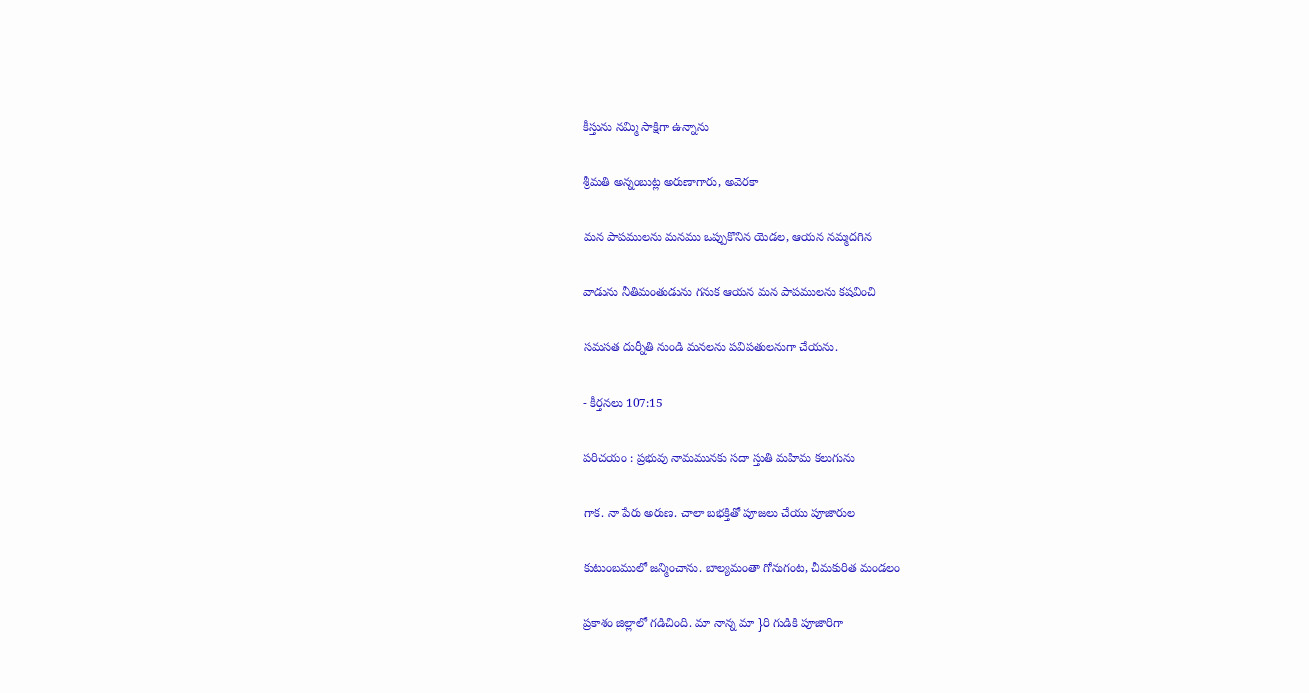కీస్తును నమ్మి సాక్షిగా ఉన్నాను

శ్రీమతి అన్నంబుట్ల అరుణాగారు, అవెరకా

మన పాపములను మనము ఒప్పుకొనిన యెడల, ఆయన నమ్మదగిన

వాడును నీతిమంతుడును గనుక ఆయన మన పాపములను కషవించి

సమసత దుర్నీతి నుండి మనలను పవిపతులనుగా చేయను.

- కీర్తనలు 107:15

పరిచయం : ప్రభువు నామమునకు సదా స్తుతి మహిమ కలుగును

గాక. నా పేరు అరుణ. చాలా బభక్తితో పూజలు చేయు పూజారుల

కుటుంబములో జన్మించాను. బాల్యమంతా గోనుగంట, చీమకురిత మండలం

ప్రకాశం జిల్లాలో గడిచింది. మా నాన్న మా }రి గుడికి పూజారిగా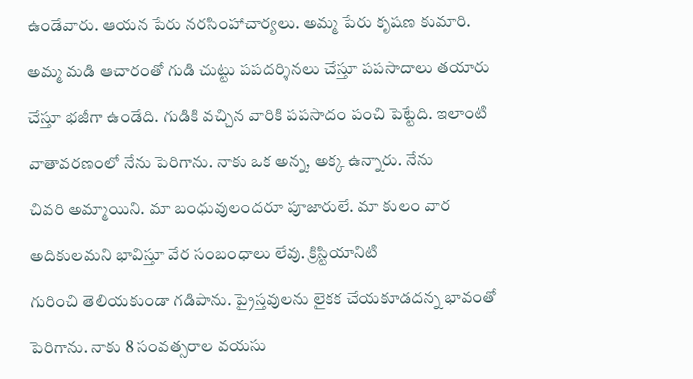ఉండేవారు. ఆయన పేరు నరసింహాచార్యలు. అమ్మ పేరు కృషణ కుమారి.

అమ్మ మడి ఆచారంతో గుడి చుట్టు పపదర్శినలు చేస్తూ పపసాదాలు తయారు

చేస్తూ భజీగా ఉండేది. గుడికి వచ్చిన వారికి పపసాదం పంచి పెట్టేది. ఇలాంటి

వాతావరణంలో నేను పెరిగాను. నాకు ఒక అన్న, అక్క ఉన్నారు. నేను

చివరి అమ్మాయిని. మా బంధువులందరూ పూజారులే. మా కులం వార

అదికులమని భావిస్తూ వేర సంబంధాలు లేవు. క్రిస్టియానిటి

గురించి తెలియకుండా గడిపాను. ప్రైస్తవులను లైకక చేయకూడదన్న భావంతో

పెరిగాను. నాకు 8 సంవత్సరాల వయసు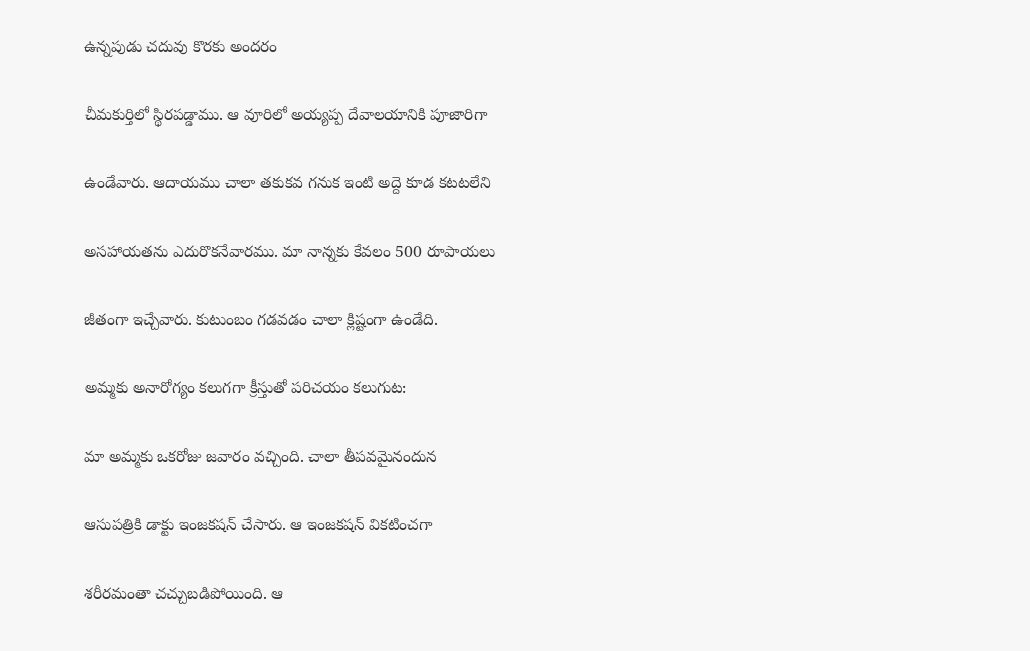ఉన్నపుడు చదువు కొరకు అందరం

చీమకుర్తిలో స్థిరపడ్డాము. ఆ వూరిలో అయ్యప్ప దేవాలయానికి పూజారిగా

ఉండేవారు. ఆదాయము చాలా తకుకవ గనుక ఇంటి అద్దె కూడ కటటలేని

అసహాయతను ఎదురొకనేవారము. మా నాన్నకు కేవలం 500 రూపాయలు

జీతంగా ఇచ్చేవారు. కుటుంబం గడవడం చాలా క్లిష్టంగా ఉండేది.

అమ్మకు అనారోగ్యం కలుగగా క్రీస్తుతో పరిచయం కలుగుట:

మా అమ్మకు ఒకరోజు జవారం వచ్చింది. చాలా తీపవమైనందున

ఆసుపత్రికి డాక్టు ఇంజకషన్ చేసారు. ఆ ఇంజకషన్ వికటించగా

శరీరమంతా చచ్చుబడిపోయింది. ఆ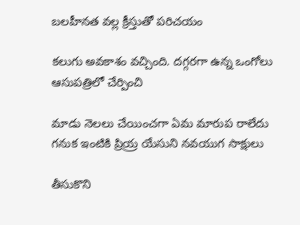బలహీనత వల్ల క్రీస్తుతో పరిచయం

కలుగు అవకాశం వచ్చింది. దగ్గరగా ఉన్న ఒంగోలు ఆసుపత్రిలో చేర్పించి

మాడు నెలలు చేయించగా ఏమ మారుప రాలేదు గనుక ఇంటికి ప్రియ్ర యేసుని నవయుగ సాక్షులు

తీసుకొని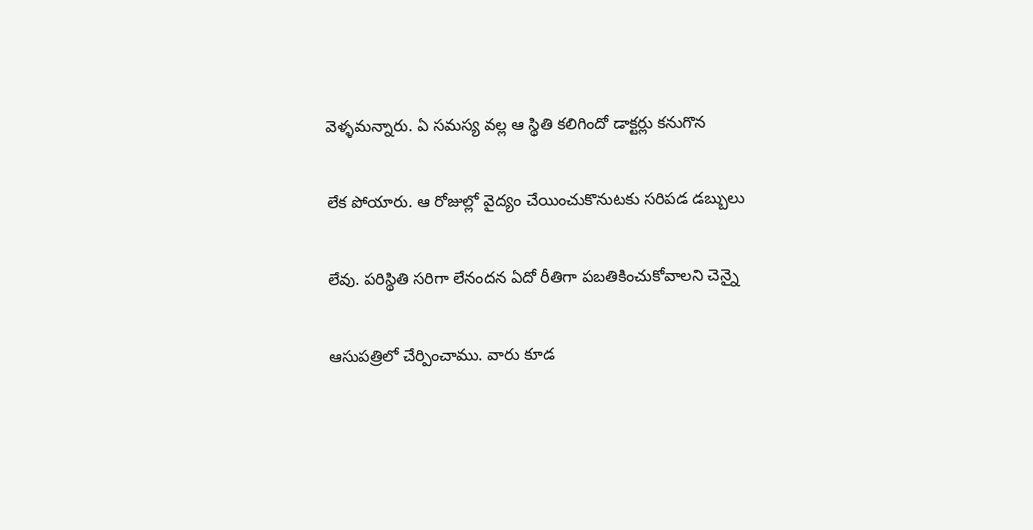వెళ్ళమన్నారు. ఏ సమస్య వల్ల ఆ స్థితి కలిగిందో డాక్టర్లు కనుగొన

లేక పోయారు. ఆ రోజుల్లో వైద్యం చేయించుకొనుటకు సరిపడ డబ్బులు

లేవు. పరిస్థితి సరిగా లేనందన ఏదో రీతిగా పబతికించుకోవాలని చెన్నై

ఆసుపత్రిలో చేర్పించాము. వారు కూడ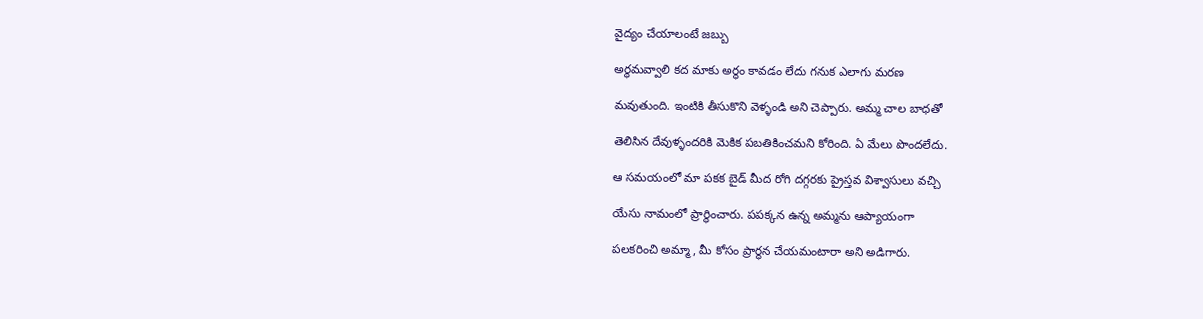వైద్యం చేయాలంటే జబ్బు

అర్థమవ్వాలి కద మాకు అర్థం కావడం లేదు గనుక ఎలాగు మరణ

మవుతుంది. ఇంటికి తీసుకొని వెళ్ళండి అని చెప్పారు. అమ్మ చాల బాధతో

తెలిసిన దేవుళ్ళందరికి వెుకిక పబతికించమని కోరింది. ఏ మేలు పొందలేదు.

ఆ సమయంలో మా పకక బైడ్ మీద రోగి దగ్గరకు ప్రైస్తవ విశ్వాసులు వచ్చి

యేసు నామంలో ప్రార్థించారు. పపక్కన ఉన్న అమ్మను ఆప్యాయంగా

పలకరించి అమ్మా, మీ కోసం ప్రార్థన చేయమంటారా అని అడిగారు.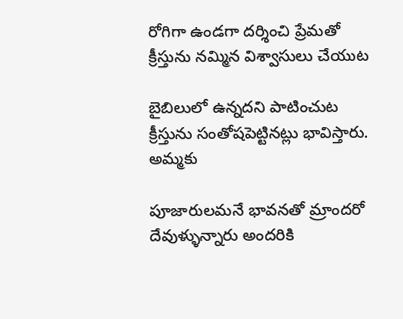రోగిగా ఉండగా దర్శించి ప్రేమతో క్రీస్తును నమ్మిన విశ్వాసులు చేయుట

బైబిలులో ఉన్నదని పాటించుట క్రీస్తును సంతోషపెట్టినట్లు భావిస్తారు. అమ్మకు

పూజారులమనే భావనతో మ్రాందరో దేవుళ్ళున్నారు అందరికి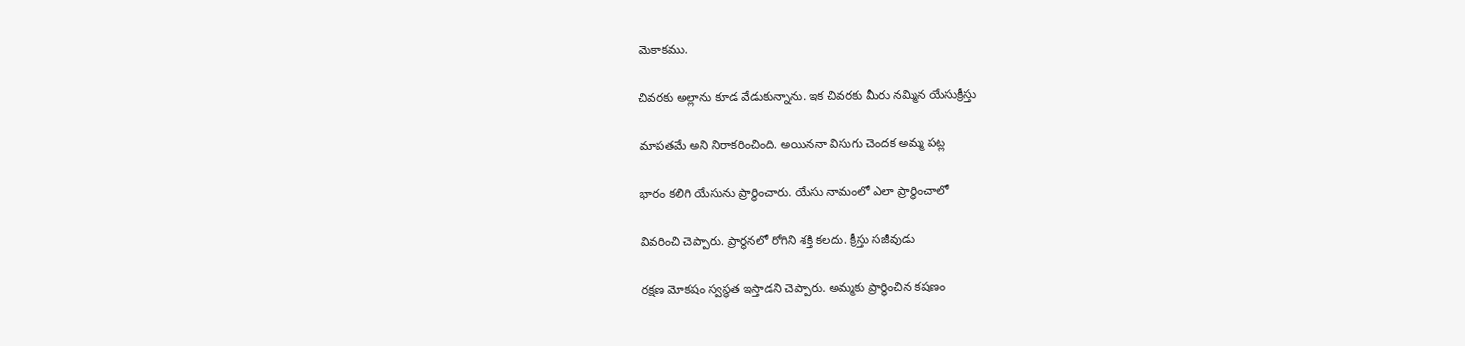వెుకాకము.

చివరకు అల్లాను కూడ వేడుకున్నాను. ఇక చివరకు మీరు నమ్మిన యేసుక్రీస్తు

మాపతమే అని నిరాకరించింది. అయిననా విసుగు చెందక అమ్మ పట్ల

భారం కలిగి యేసును ప్రార్థించారు. యేసు నామంలో ఎలా ప్రార్థించాలో

వివరించి చెప్పారు. ప్రార్థనలో రోగిని శక్తి కలదు. క్రీస్తు సజీవుడు

రక్షణ మోకషం స్వస్థత ఇస్తాడని చెప్పారు. అమ్మకు ప్రార్థించిన కషణం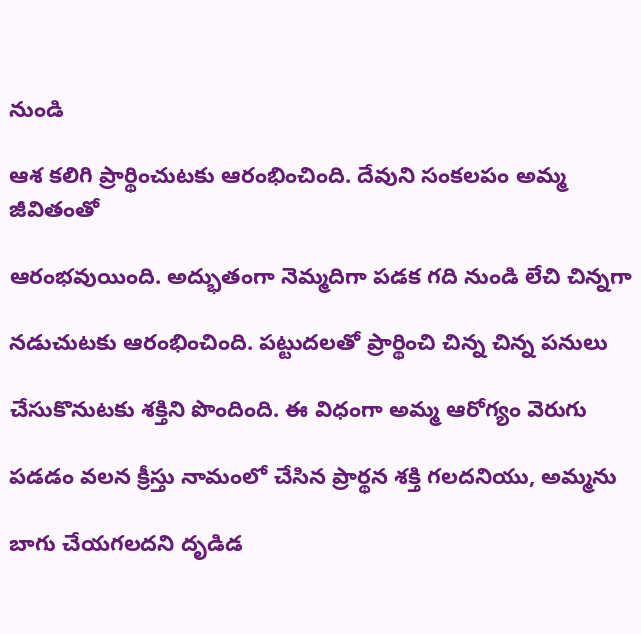నుండి

ఆశ కలిగి ప్రార్థించుటకు ఆరంభించింది. దేవుని సంకలపం అమ్మ జీవితంతో

ఆరంభవుయింది. అద్భుతంగా నెమ్మదిగా పడక గది నుండి లేచి చిన్నగా

నడుచుటకు ఆరంభించింది. పట్టుదలతో ప్రార్థించి చిన్న చిన్న పనులు

చేసుకొనుటకు శక్తిని పొందింది. ఈ విధంగా అమ్మ ఆరోగ్యం వెరుగు

పడడం వలన క్రీస్తు నామంలో చేసిన ప్రార్థన శక్తి గలదనియు, అమ్మను

బాగు చేయగలదని దృడిడ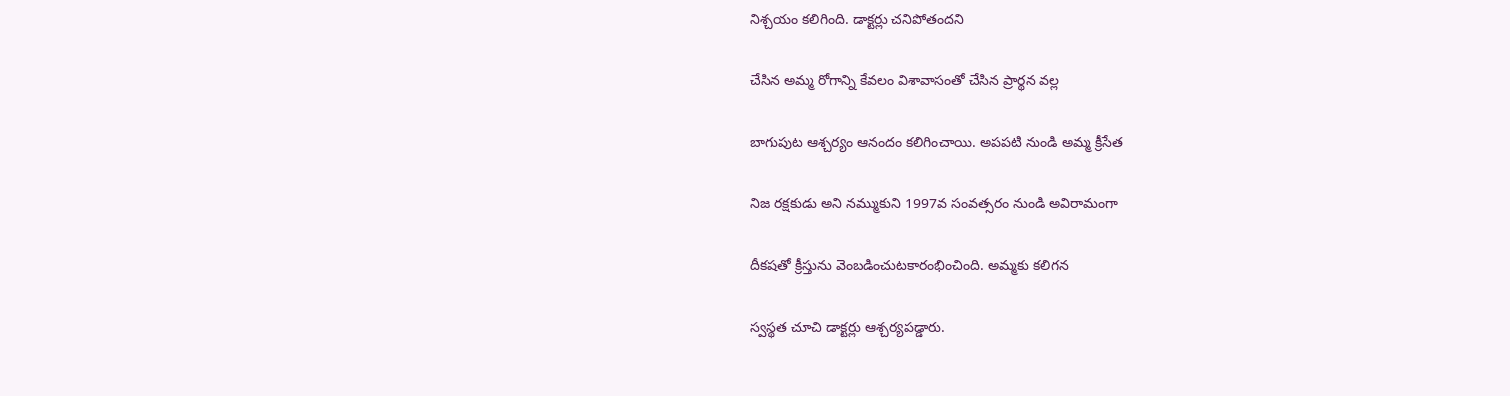నిశ్చయం కలిగింది. డాక్టర్లు చనిపోతందని

చేసిన అమ్మ రోగాన్ని కేవలం విశావాసంతో చేసిన ప్రార్థన వల్ల

బాగుపుట ఆశ్చర్యం ఆనందం కలిగించాయి. అపపటి నుండి అమ్మ క్రీసేత

నిజ రక్షకుడు అని నమ్ముకుని 1997వ సంవత్సరం నుండి అవిరామంగా

దీకషతో క్రీస్తును వెంబడించుటకారంభించింది. అమ్మకు కలిగన

స్వస్థత చూచి డాక్టర్లు ఆశ్చర్యపడ్డారు.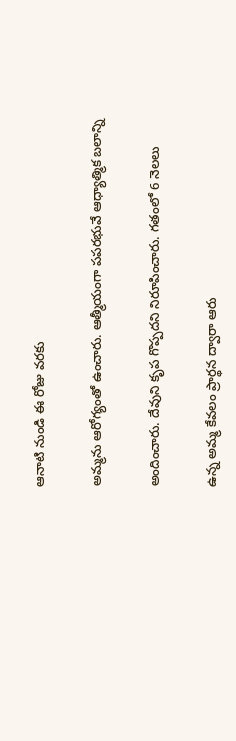ఆనాటి నుండి ఈ రోజు వరకు

అమ్మను ఆరోగ్యంతో ఉంచారు. ఆత్మీయంగా పపరభువే ఆధ్యాత్మిక బలాన్ని

అందించారు. దేవుని కృప గొప్పదని నిరూపించారు. గతంలో 6 నెలలు

ఉన్న అమ్మ కేవలం ప్రార్థన ద్వారా ఆరు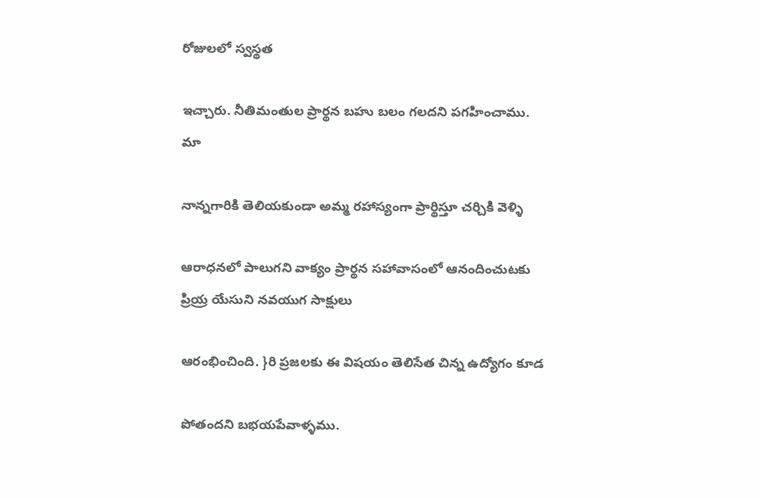రోజులలో స్వస్థత

ఇచ్చారు. నీతిమంతుల ప్రార్థన బహు బలం గలదని పగహించాము. మా

నాన్నగారికి తెలియకుండా అమ్మ రహాస్యంగా ప్రార్థిస్తూ చర్చికి వెళ్ళి

ఆరాధనలో పాలుగని వాక్యం ప్రార్థన సహావాసంలో ఆనందించుటకు ప్రియ్ర యేసుని నవయుగ సాక్షులు

ఆరంభించింది. }రి ప్రజలకు ఈ విషయం తెలిసేత చిన్న ఉద్యోగం కూడ

పోతందని బభయపేవాళ్ళము.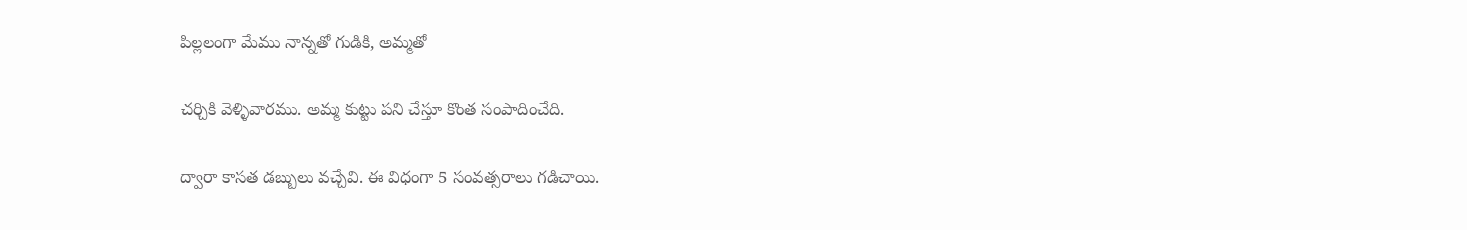పిల్లలంగా మేము నాన్నతో గుడికి, అమ్మతో

చర్చికి వెళ్ళివారము. అమ్మ కుట్టు పని చేస్తూ కొంత సంపాదించేది.

ద్వారా కాసత డబ్బులు వచ్చేవి. ఈ విధంగా 5 సంవత్సరాలు గడిచాయి.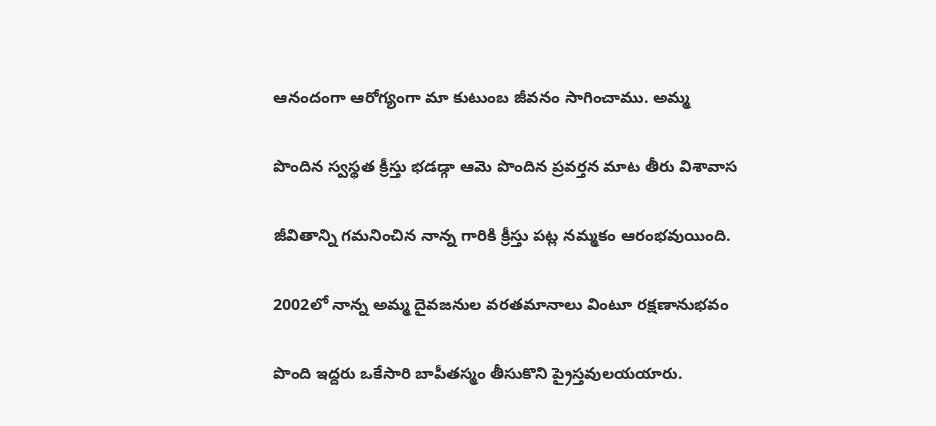ఆనందంగా ఆరోగ్యంగా మా కుటుంబ జీవనం సాగించాము. అమ్మ

పొందిన స్వస్థత క్రీస్తు భడడ్గా ఆమె పొందిన ప్రవర్తన మాట తీరు విశావాస

జీవితాన్ని గమనించిన నాన్న గారికి క్రీస్తు పట్ల నమ్మకం ఆరంభవుయింది.

2002లో నాన్న అమ్మ దైవజనుల వరతమానాలు వింటూ రక్షణానుభవం

పొంది ఇద్దరు ఒకేసారి బాపీతస్మం తీసుకొని ప్రైస్తవులయయారు.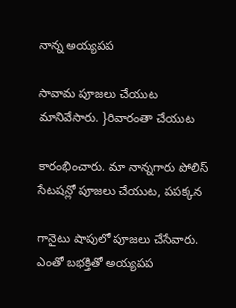నాన్న అయ్యపప

సావామ పూజలు చేయుట మానివేసారు. }రివారంతా చేయుట

కారంభించారు. మా నాన్నగారు పోలిస్ సేటషన్లో పూజలు చేయుట, పపక్కన

గానైటు షాపులో పూజలు చేసేవారు. ఎంతో బభక్తితో అయ్యపప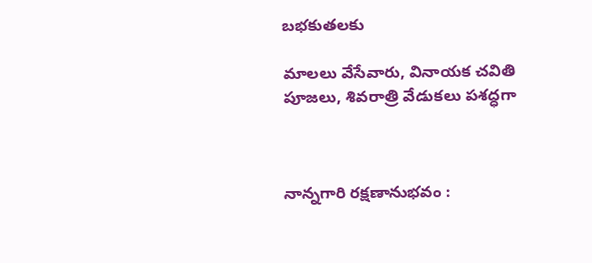బభకుతలకు

మాలలు వేసేవారు, వినాయక చవితి పూజలు, శివరాత్రి వేడుకలు పశద్ధగా



నాన్నగారి రక్షణానుభవం :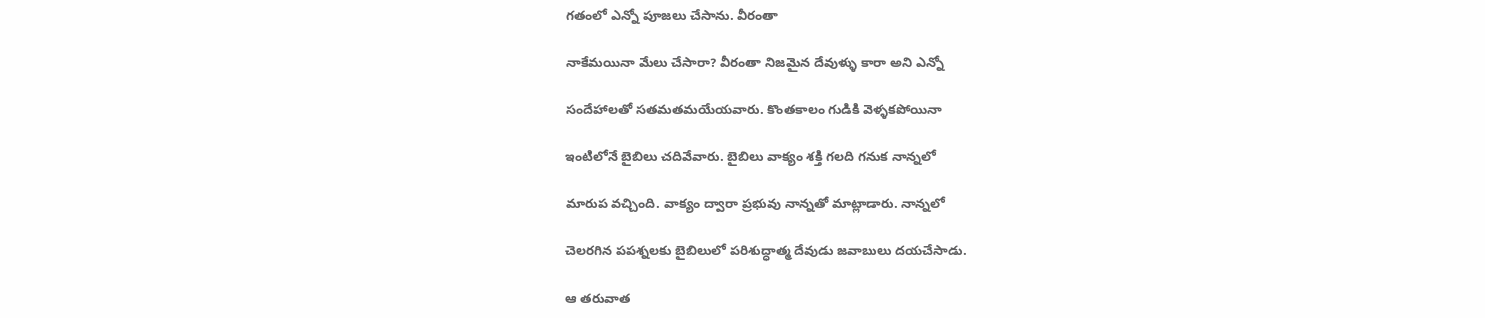గతంలో ఎన్నో పూజలు చేసాను. వీరంతా

నాకేమయినా మేలు చేసారా? వీరంతా నిజమైన దేవుళ్ళు కారా అని ఎన్నో

సందేహాలతో సతమతమయేయవారు. కొంతకాలం గుడికి వెళ్ళకపోయినా

ఇంటిలోనే బైబిలు చదివేవారు. బైబిలు వాక్యం శక్తి గలది గనుక నాన్నలో

మారుప వచ్చింది. వాక్యం ద్వారా ప్రభువు నాన్నతో మాట్లాడారు. నాన్నలో

చెలరగిన పపశ్నలకు బైబిలులో పరిశుద్ధాత్మ దేవుడు జవాబులు దయచేసాడు.

ఆ తరువాత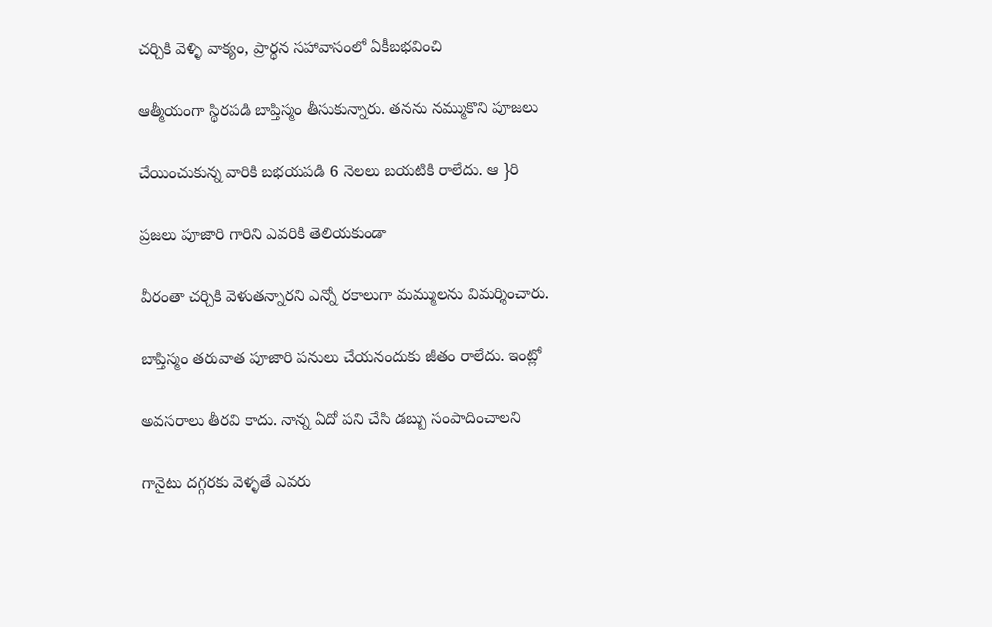చర్చికి వెళ్ళి వాక్యం, ప్రార్థన సహావాసంలో ఏకీబభవించి

ఆత్మీయంగా స్థిరపడి బాప్తిస్మం తీసుకున్నారు. తనను నమ్ముకొని పూజలు

చేయించుకున్న వారికి బభయపడి 6 నెలలు బయటికి రాలేదు. ఆ }రి

ప్రజలు పూజారి గారిని ఎవరికి తెలియకుండా

వీరంతా చర్చికి వెళుతన్నారని ఎన్నో రకాలుగా మమ్ములను విమర్శించారు.

బాప్తిస్మం తరువాత పూజారి పనులు చేయనందుకు జీతం రాలేదు. ఇంట్లో

అవసరాలు తీరవి కాదు. నాన్న ఏదో పని చేసి డబ్బు సంపాదించాలని

గానైటు దగ్గరకు వెళ్ళతే ఎవరు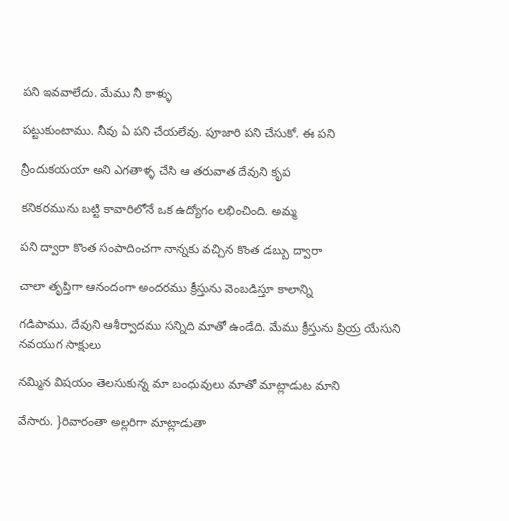పని ఇవవాలేదు. మేము నీ కాళ్ళు

పట్టుకుంటాము. నీవు ఏ పని చేయలేవు. పూజారి పని చేసుకో. ఈ పని

న్రీందుకయయా అని ఎగతాళ్ళ చేసి ఆ తరువాత దేవుని కృప

కనికరమును బట్టి కావారిలోనే ఒక ఉద్యోగం లభించింది. అమ్మ

పని ద్వారా కొంత సంపాదించగా నాన్నకు వచ్చిన కొంత డబ్బు ద్వారా

చాలా తృప్తిగా ఆనందంగా అందరము క్రీస్తును వెంబడిస్తూ కాలాన్ని

గడిపాము. దేవుని ఆశీర్వాదము సన్నిది మాతో ఉండేది. మేము క్రీస్తును ప్రియ్ర యేసుని నవయుగ సాక్షులు

నమ్మిన విషయం తెలసుకున్న మా బంధువులు మాతో మాట్లాడుట మాని

వేసారు. }రివారంతా అల్లరిగా మాట్లాడుతా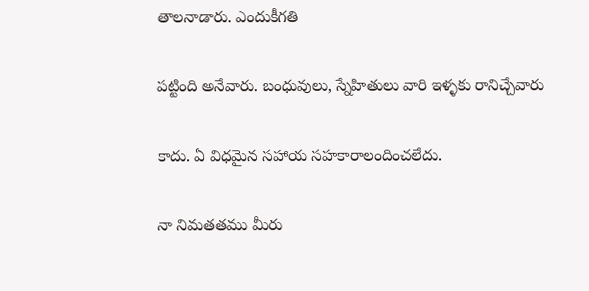తాలనాడారు. ఎందుకీగతి

పట్టింది అనేవారు. బంధువులు, స్నేహితులు వారి ఇళ్ళకు రానిచ్చేవారు

కాదు. ఏ విధమైన సహాయ సహకారాలందించలేదు.

నా నిమతతము మీరు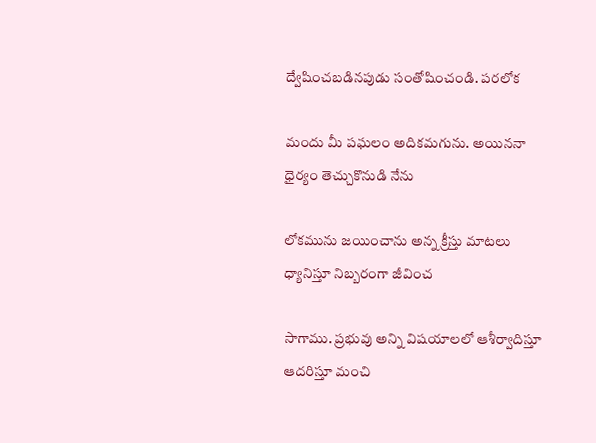ద్వేషించబడినపుడు సంతోషించండి. పరలోక

మందు మీ పఘలం అదికమగును. అయిననా ధైర్యం తెచ్చుకొనుడి నేను

లోకమును జయించాను అన్న క్రీస్తు మాటలు ధ్యానిస్తూ నిబ్బరంగా జీవించ

సాగాము. ప్రభువు అన్ని విషయాలలో ఆశీర్వాదిస్తూ ఆదరిస్తూ మంచి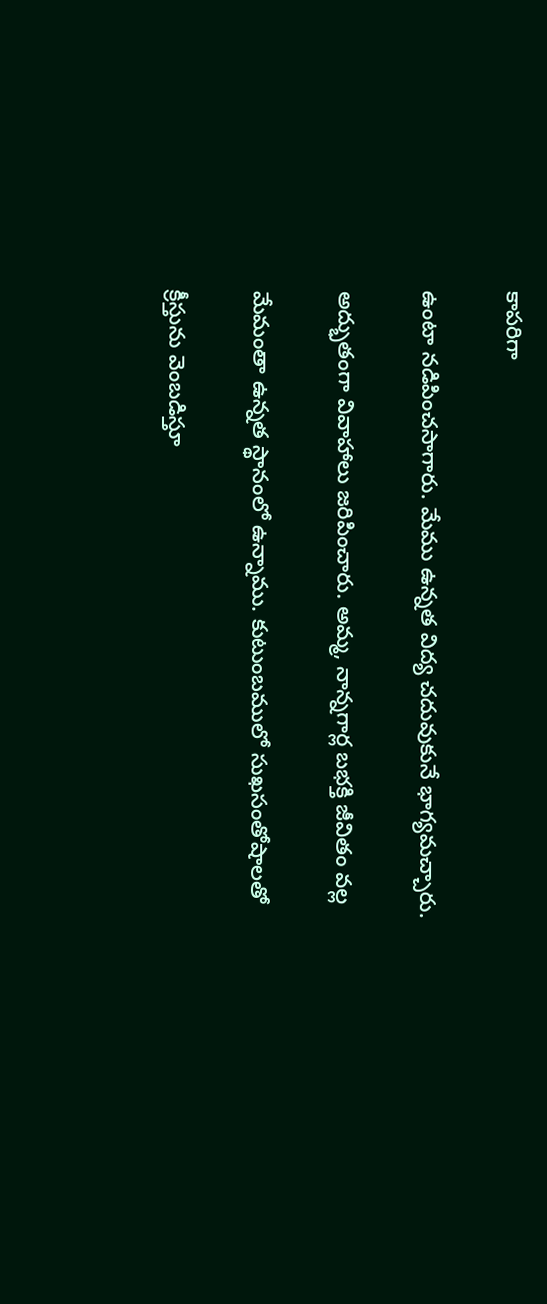కాపరిగా

ఉంటా నడిపించసాగారు. మేము ఉన్నత విద్య చదువుకునే భాగ్యమచ్చారు.

అద్భుతంగా వివాహాలు జరిపించారు. అమ్మ, నాన్నగార్ల బభక్తి జీవితం వల్ల

మేమంతా ఉన్నత స్థానంలో ఉన్నాము. కుటుంబములో సుఖసంతోషాలతో

క్రీస్తును వెంబడిస్తూ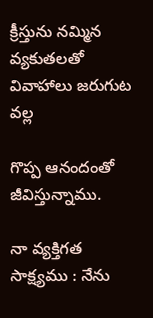క్రీస్తును నమ్మిన వ్యకుతలతో వివాహాలు జరుగుట వల్ల

గొప్ప ఆనందంతో జీవిస్తున్నాము.

నా వ్యక్తిగత సాక్ష్యము : నేను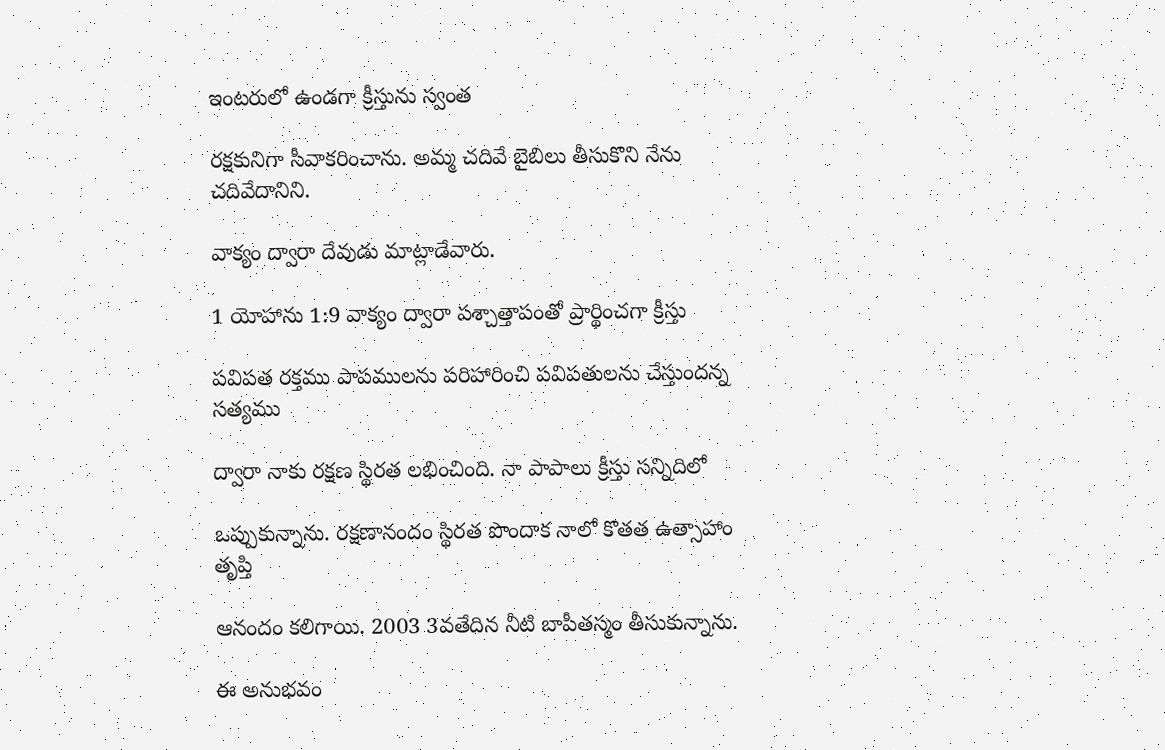ఇంటరులో ఉండగా క్రీస్తును స్వంత

రక్షకునిగా సీవాకరించాను. అమ్మ చదివే బైబిలు తీసుకొని నేను చదివేదానిని.

వాక్యం ద్వారా దేవుడు మాట్లాడేవారు.

1 యోహాను 1:9 వాక్యం ద్వారా పశ్చాత్తాపంతో ప్రార్థించగా క్రీస్తు

పవిపత రక్తము పాపములను పరిహారించి పవిపతులను చేస్తుందన్న సత్యము

ద్వారా నాకు రక్షణ స్థిరత లభించింది. నా పాపాలు క్రీస్తు సన్నిదిలో

ఒప్పుకున్నాను. రక్షణానందం స్థిరత పొందాక నాలో కొతత ఉత్సాహాం తృప్తి

ఆనందం కలిగాయి. 2003 3వతేదిన నీటి బాపీతస్మం తీసుకున్నాను.

ఈ అనుభవం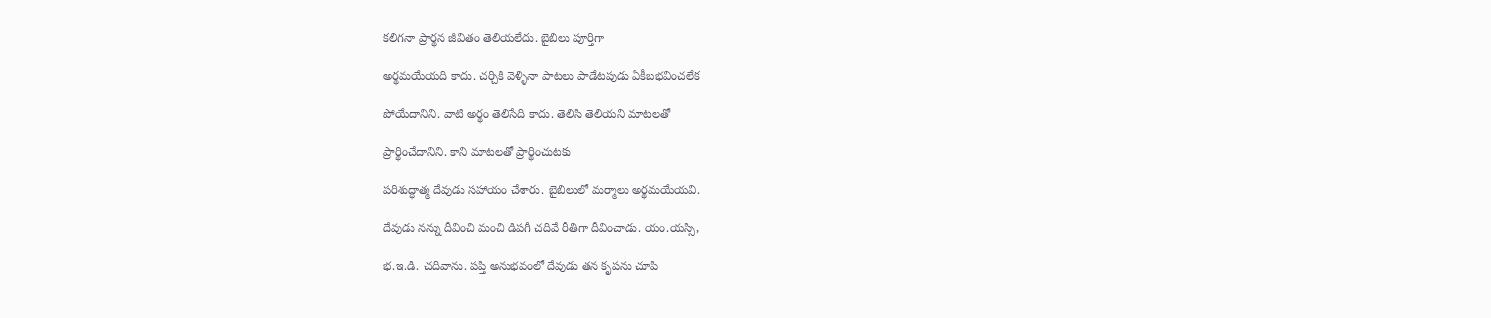కలిగనా ప్రార్థన జీవితం తెలియలేదు. బైబిలు పూర్తిగా

అర్థమయేయది కాదు. చర్చికి వెళ్ళినా పాటలు పాడేటపుడు ఏకీబభవించలేక

పోయేదానిని. వాటి అర్థం తెలిసేది కాదు. తెలిసి తెలియని మాటలతో

ప్రార్థించేదానిని. కాని మాటలతో ప్రార్థించుటకు

పరిశుద్ధాత్మ దేవుడు సహాయం చేశారు. బైబిలులో మర్మాలు అర్థమయేయవి.

దేవుడు నన్ను దీవించి మంచి డిపగీ చదివే రీతిగా దీవించాడు. యం.యస్సి,

భ.ఇ.డి. చదివాను. పప్తి అనుభవంలో దేవుడు తన కృపను చూపి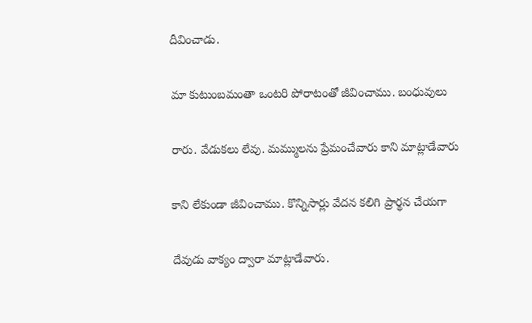దీవించాడు.

మా కుటుంబమంతా ఒంటరి పోరాటంతో జీవించాము. బంధువులు

రారు. వేడుకలు లేవు. మమ్ములను ప్రేమంచేవారు కాని మాట్లాడేవారు

కాని లేకుండా జీవించాము. కొన్నిసార్లు వేదన కలిగి ప్రార్థన చేయగా

దేవుడు వాక్యం ద్వారా మాట్లాడేవారు.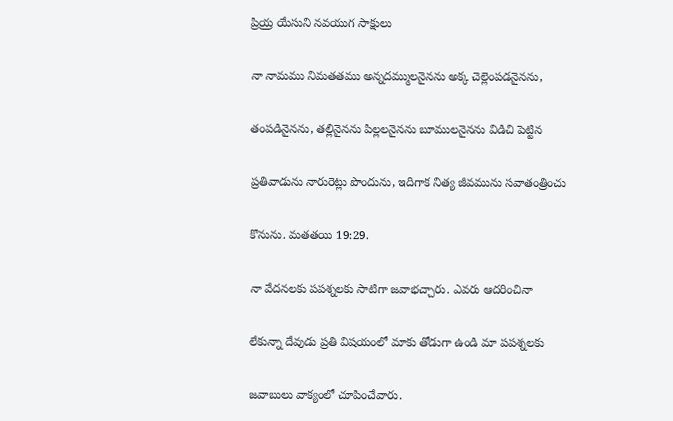ప్రియ్ర యేసుని నవయుగ సాక్షులు

నా నామము నిమతతము అన్నదమ్ములనైనను అక్క చెల్లెంపడనైనను,

తంపడినైనను, తల్లినైనను పిల్లలనైనను బూములనైనను విడిచి పెట్టిన

ప్రతివాడును నారురెట్లు పొందును, ఇదిగాక నిత్య జీవమును సవాతంత్రించు

కొనును. మతతయి 19:29.

నా వేదనలకు పపశ్నలకు సాటిగా జవాభచ్చారు. ఎవరు ఆదరించినా

లేకున్నా దేవుడు ప్రతి విషయంలో మాకు తోడుగా ఉండి మా పపశ్నలకు

జవాబులు వాక్యంలో చూపించేవారు.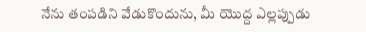నేను తంపడిని వేడుకొందును, మీ యెుద్ద ఎల్లప్పుడు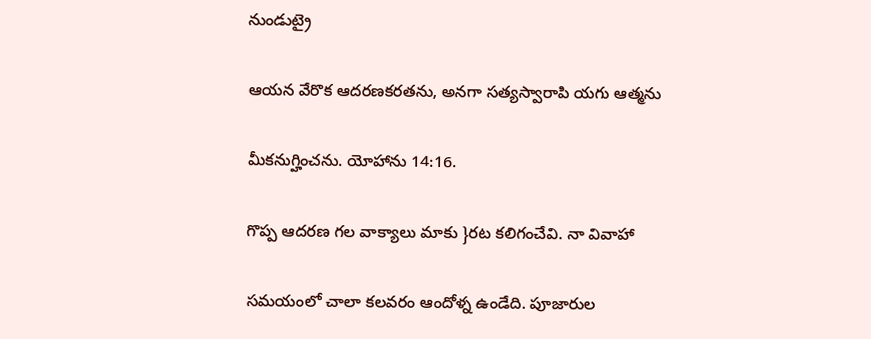నుండుట్రై

ఆయన వేరొక ఆదరణకరతను, అనగా సత్యస్వారాపి యగు ఆత్మను

మీకనుగ్హించను. యోహాను 14:16.

గొప్ప ఆదరణ గల వాక్యాలు మాకు }రట కలిగంచేవి. నా వివాహా

సమయంలో చాలా కలవరం ఆందోళ్న ఉండేది. పూజారుల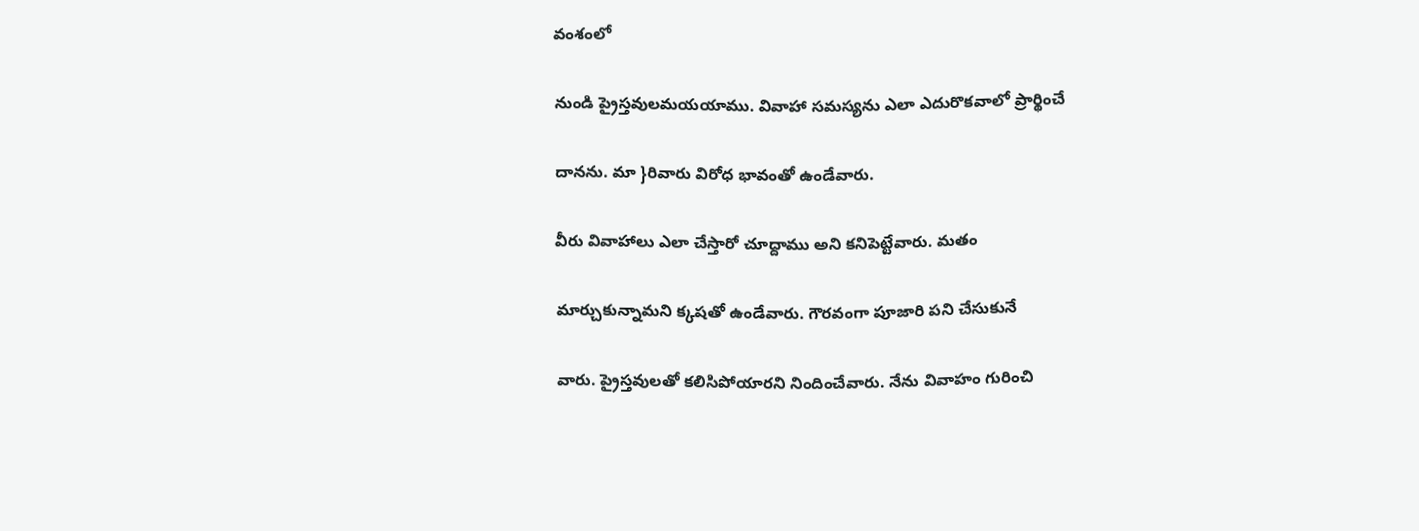వంశంలో

నుండి ప్రైస్తవులమయయాము. వివాహా సమస్యను ఎలా ఎదురొకవాలో ప్రార్థించే

దానను. మా }రివారు విరోధ భావంతో ఉండేవారు.

వీరు వివాహాలు ఎలా చేస్తారో చూద్దాము అని కనిపెట్టేవారు. మతం

మార్చుకున్నామని క్కషతో ఉండేవారు. గౌరవంగా పూజారి పని చేసుకునే

వారు. ప్రైస్తవులతో కలిసిపోయారని నిందించేవారు. నేను వివాహం గురించి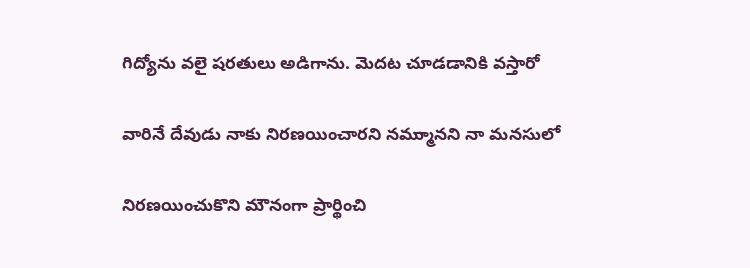గిద్యోను వలై షరతులు అడిగాను. వెుదట చూడడానికి వస్తారో

వారినే దేవుడు నాకు నిరణయించారని నమ్ముానని నా మనసులో

నిరణయించుకొని మౌనంగా ప్రార్థించి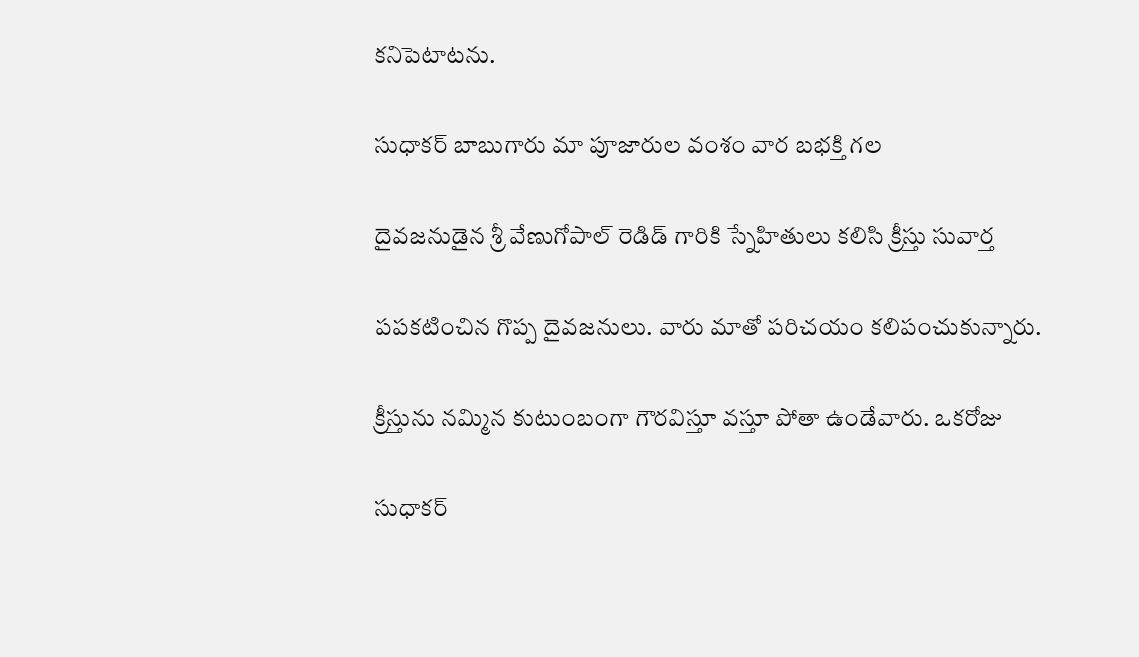కనిపెటాటను.

సుధాకర్ బాబుగారు మా పూజారుల వంశం వార బభక్తి గల

దైవజనుడైన శ్రీ వేణుగోపాల్ రెడిడ్ గారికి స్నేహితులు కలిసి క్రీస్తు సువార్త

పపకటించిన గొప్ప దైవజనులు. వారు మాతో పరిచయం కలిపంచుకున్నారు.

క్రీస్తును నమ్మిన కుటుంబంగా గౌరవిస్తూ వస్తూ పోతా ఉండేవారు. ఒకరోజు

సుధాకర్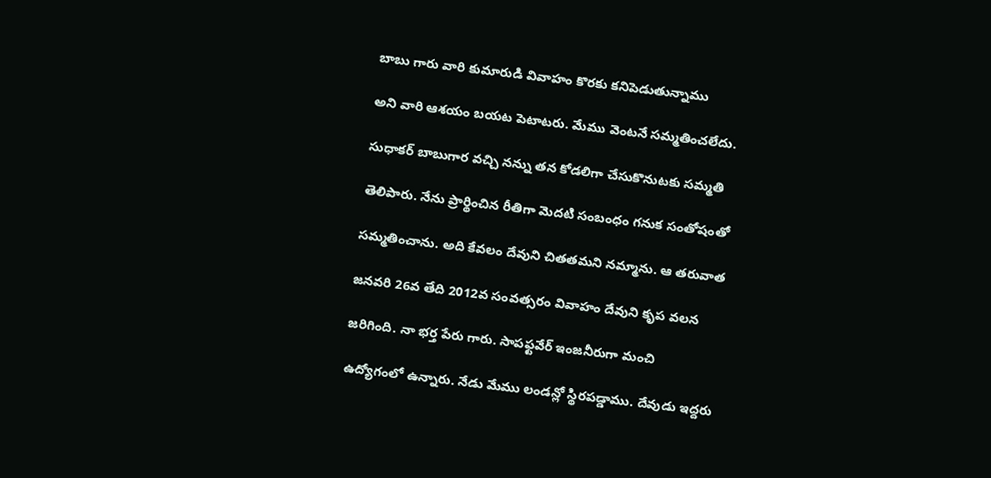బాబు గారు వారి కుమారుడి వివాహం కొరకు కనిపెడుతున్నాము

అని వారి ఆశయం బయట పెటాటరు. మేము వెంటనే సమ్మతించలేదు.

సుధాకర్ బాబుగార వచ్చి నన్ను తన కోడలిగా చేసుకొనుటకు సమ్మతి

తెలిపారు. నేను ప్రార్థించిన రీతిగా వెుదటి సంబంధం గనుక సంతోషంతో

సమ్మతించాను. అది కేవలం దేవుని చితతమని నమ్మాను. ఆ తరువాత

జనవరి 26వ తేది 2012వ సంవత్సరం వివాహం దేవుని కృప వలన

జరిగింది. నా భర్త పేరు గారు. సాపఫ్టవేర్ ఇంజనీరుగా మంచి

ఉద్యోగంలో ఉన్నారు. నేడు మేము లండన్లో స్థిరపడ్డాము. దేవుడు ఇద్దరు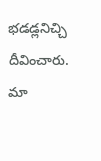భడడ్లనిచ్చి దీవించారు. మా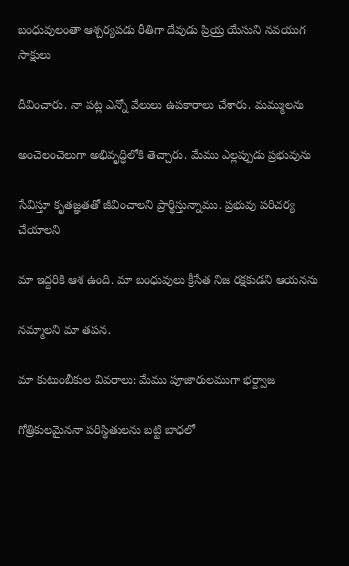బంధువులంతా ఆశ్చర్యపడు రీతిగా దేవుడు ప్రియ్ర యేసుని నవయుగ సాక్షులు

దీవించారు. నా పట్ల ఎన్నో వేలులు ఉపకారాలు చేశారు. మమ్ములను

అంచెలంచెలుగా అభివృద్ధిలోకి తెచ్చారు. మేము ఎల్లప్పుడు ప్రభువును

సేవిస్తూ కృతజ్ఞతతో జీవించాలని ప్రార్థిస్తున్నాము. ప్రభువు పరిచర్య చేయాలని

మా ఇద్దరికి ఆశ ఉంది. మా బంధువులు క్రీసేత నిజ రక్షకుడని ఆయనను

నమ్మాలని మా తపన.

మా కుటుంబీకుల వివరాలు: మేము పూజారులముగా భర్ద్వాజ

గోత్రికులమైననా పరిస్థితులను బట్టి బాధలో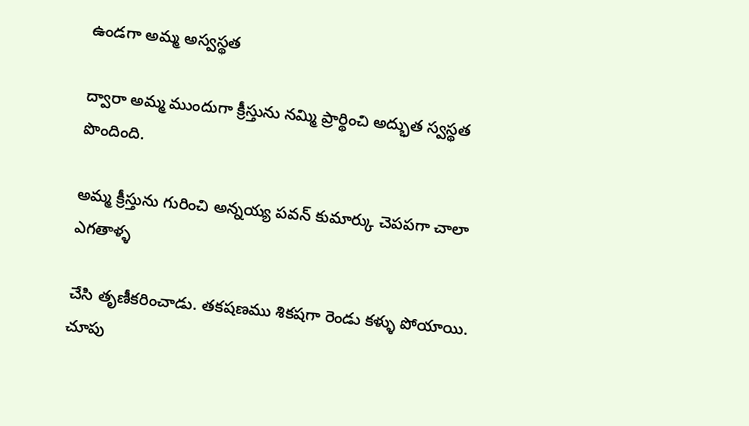ఉండగా అమ్మ అస్వస్థత

ద్వారా అమ్మ ముందుగా క్రీస్తును నమ్మి ప్రార్థించి అద్భుత స్వస్థత పొందింది.

అమ్మ క్రీస్తును గురించి అన్నయ్య పవన్ కుమార్కు చెపపగా చాలా ఎగతాళ్ళ

చేసి తృణీకరించాడు. తకషణము శికషగా రెండు కళ్ళు పోయాయి. చూపు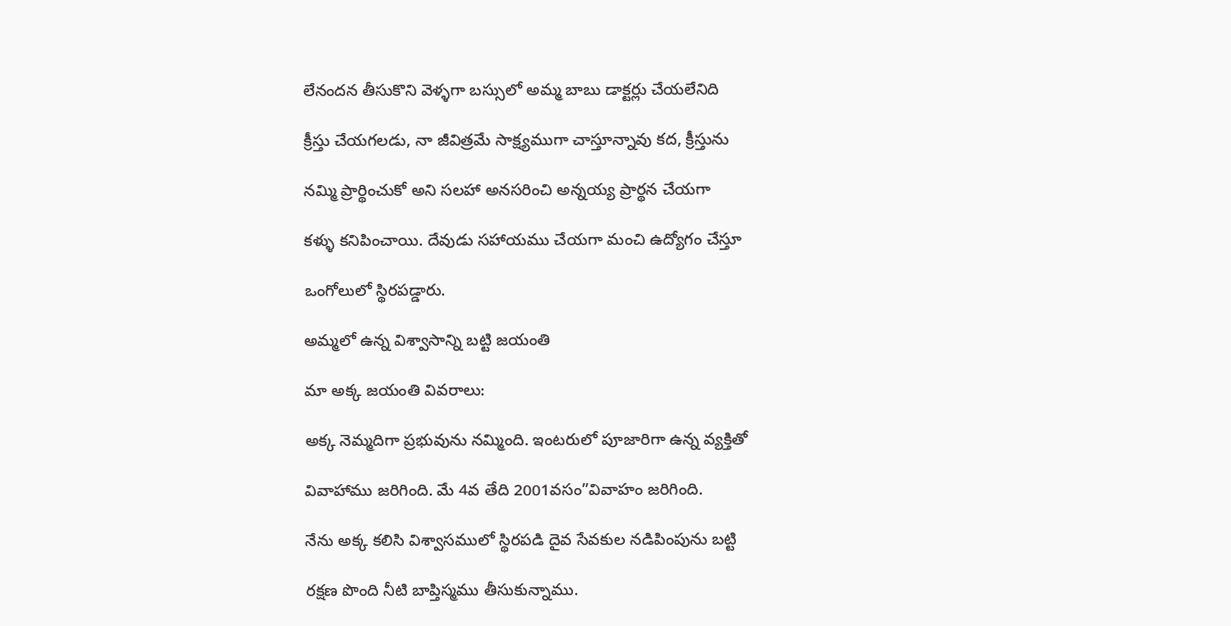లేనందన తీసుకొని వెళ్ళగా బస్సులో అమ్మ బాబు డాక్టర్లు చేయలేనిది

క్రీస్తు చేయగలడు, నా జీవిత్రమే సాక్ష్యముగా చాస్తూన్నావు కద, క్రీస్తును

నమ్మి ప్రార్థించుకో అని సలహా అనసరించి అన్నయ్య ప్రార్థన చేయగా

కళ్ళు కనిపించాయి. దేవుడు సహాయము చేయగా మంచి ఉద్యోగం చేస్తూ

ఒంగోలులో స్థిరపడ్డారు.

అమ్మలో ఉన్న విశ్వాసాన్ని బట్టి జయంతి

మా అక్క జయంతి వివరాలు:

అక్క నెమ్మదిగా ప్రభువును నమ్మింది. ఇంటరులో పూజారిగా ఉన్న వ్యక్తితో

వివాహాము జరిగింది. మే 4వ తేది 2001వసం”వివాహం జరిగింది.

నేను అక్క కలిసి విశ్వాసములో స్థిరపడి దైవ సేవకుల నడిపింపును బట్టి

రక్షణ పొంది నీటి బాప్తిస్మము తీసుకున్నాము.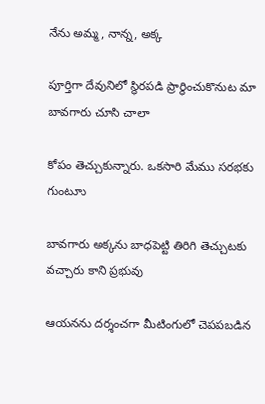నేను అమ్మ, నాన్న, అక్క

పూర్తిగా దేవునిలో స్థిరపడి ప్రార్థించుకొనుట మా బావగారు చూసి చాలా

కోపం తెచ్చుకున్నారు. ఒకసారి మేము సరభకు గుంటూు

బావగారు అక్కను బాధపెట్టి తిరిగి తెచ్చుటకు వచ్చారు కాని ప్రభువు

ఆయనను దర్శంచగా మీటింగులో చెపపబడిన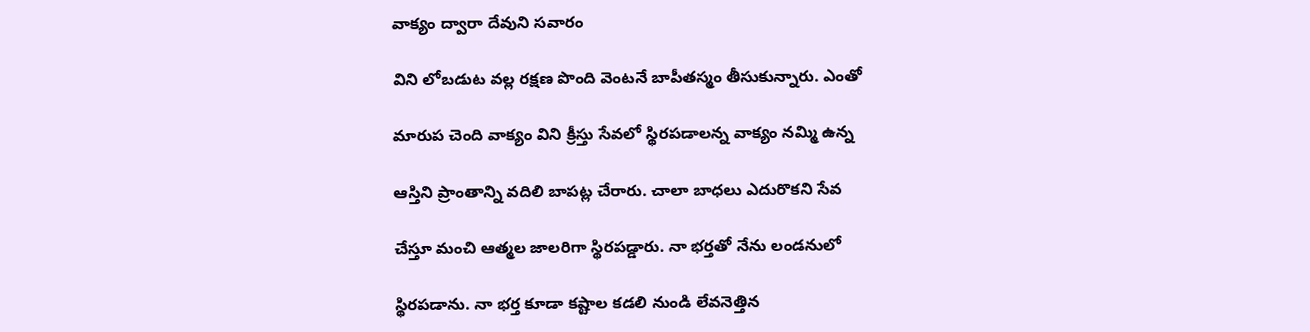వాక్యం ద్వారా దేవుని సవారం

విని లోబడుట వల్ల రక్షణ పొంది వెంటనే బాపీతస్మం తీసుకున్నారు. ఎంతో

మారుప చెంది వాక్యం విని క్రీస్తు సేవలో స్థిరపడాలన్న వాక్యం నమ్మి ఉన్న

ఆస్తిని ప్రాంతాన్ని వదిలి బాపట్ల చేరారు. చాలా బాధలు ఎదురొకని సేవ

చేస్తూ మంచి ఆత్మల జాలరిగా స్థిరపడ్డారు. నా భర్తతో నేను లండనులో

స్థిరపడాను. నా భర్త కూడా కష్టాల కడలి నుండి లేవనెత్తిన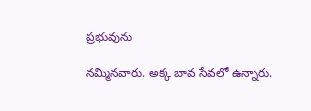ప్రభువును

నమ్మినవారు. అక్క బావ సేవలో ఉన్నారు.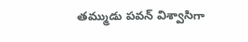తమ్ముడు పవన్ విశ్వాసిగా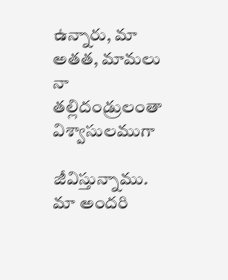ఉన్నారు, మా అతత, మామలు నా తల్లిదండ్రులంతా విశ్వాసులముగా

జీవిస్తున్నాము. మా అందరి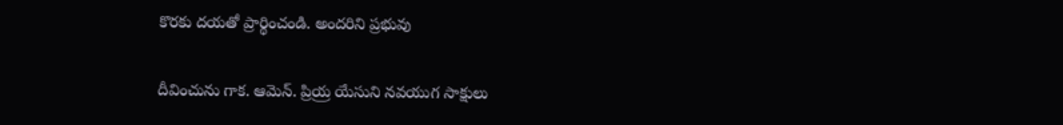కొరకు దయతో ప్రార్థించండి. అందరిని ప్రభువు

దీవించును గాక. ఆమెన్. ప్రియ్ర యేసుని నవయుగ సాక్షులు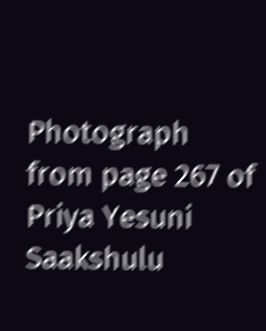Photograph from page 267 of Priya Yesuni Saakshulu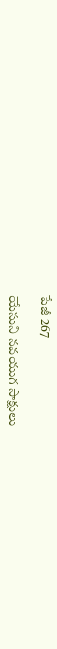పేజీ 267

యేసుని నవయుగ సాక్షులు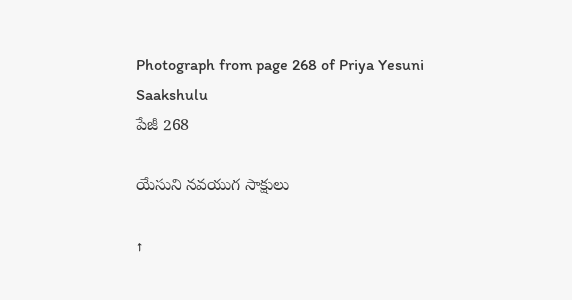Photograph from page 268 of Priya Yesuni Saakshulu
పేజీ 268

యేసుని నవయుగ సాక్షులు

↑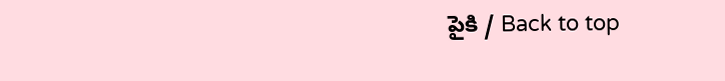పైకి / Back to top